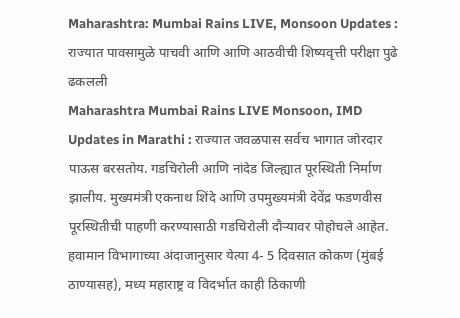Maharashtra: Mumbai Rains LIVE, Monsoon Updates : राज्यात पावसामुळे पाचवी आणि आणि आठवीची शिष्यवृत्ती परीक्षा पुढे ढकलली
Maharashtra Mumbai Rains LIVE Monsoon, IMD Updates in Marathi : राज्यात जवळपास सर्वच भागात जोरदार पाऊस बरसतोय. गडचिरोली आणि नांदेड जिल्ह्यात पूरस्थिती निर्माण झालीय. मुख्यमंत्री एकनाथ शिंदे आणि उपमुख्यमंत्री देवेंद्र फडणवीस पूरस्थितीची पाहणी करण्यासाठी गडचिरोली दौऱ्यावर पोहोचले आहेत. हवामान विभागाच्या अंदाजानुसार येत्या 4- 5 दिवसात कोकण (मुंबई ठाण्यासह), मध्य महाराष्ट्र व विदर्भात काही ठिकाणी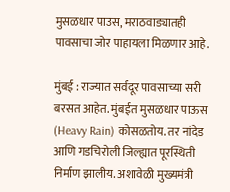मुसळधार पाउस, मराठवाड्यातही पावसाचा जोर पाहायला मिळणार आहे.

मुंबई : राज्यात सर्वदूर पावसाच्या सरी बरसत आहेत. मुंबईत मुसळधार पाऊस (Heavy Rain) कोसळतोय. तर नांदेड आणि गडचिरोली जिल्ह्यात पूरस्थिती निर्माण झालीय. अशावेळी मुख्यमंत्री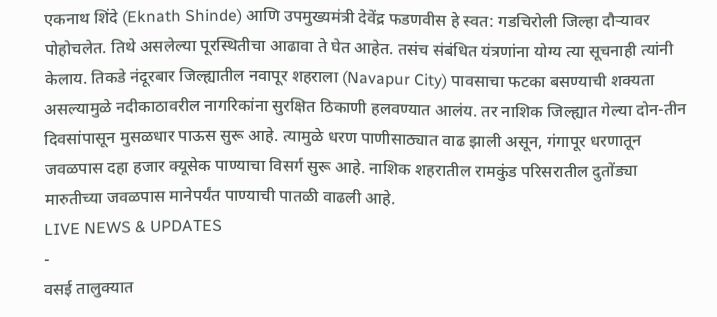एकनाथ शिंदे (Eknath Shinde) आणि उपमुख्यमंत्री देवेंद्र फडणवीस हे स्वत: गडचिरोली जिल्हा दौऱ्यावर पोहोचलेत. तिथे असलेल्या पूरस्थितीचा आढावा ते घेत आहेत. तसंच संबंधित यंत्रणांना योग्य त्या सूचनाही त्यांनी केलाय. तिकडे नंदूरबार जिल्ह्यातील नवापूर शहराला (Navapur City) पावसाचा फटका बसण्याची शक्यता असल्यामुळे नदीकाठावरील नागरिकांना सुरक्षित ठिकाणी हलवण्यात आलंय. तर नाशिक जिल्ह्यात गेल्या दोन-तीन दिवसांपासून मुसळधार पाऊस सुरू आहे. त्यामुळे धरण पाणीसाठ्यात वाढ झाली असून, गंगापूर धरणातून जवळपास दहा हजार क्यूसेक पाण्याचा विसर्ग सुरू आहे. नाशिक शहरातील रामकुंड परिसरातील दुतोंड्या मारुतीच्या जवळपास मानेपर्यंत पाण्याची पातळी वाढली आहे.
LIVE NEWS & UPDATES
-
वसई तालुक्यात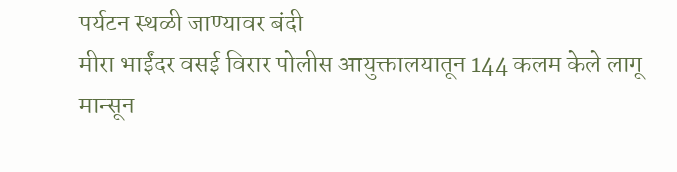पर्यटन स्थळी जाण्यावर बंदी
मीरा भाईंदर वसई विरार पोलीस आयुक्तालयातून 144 कलम केले लागू
मान्सून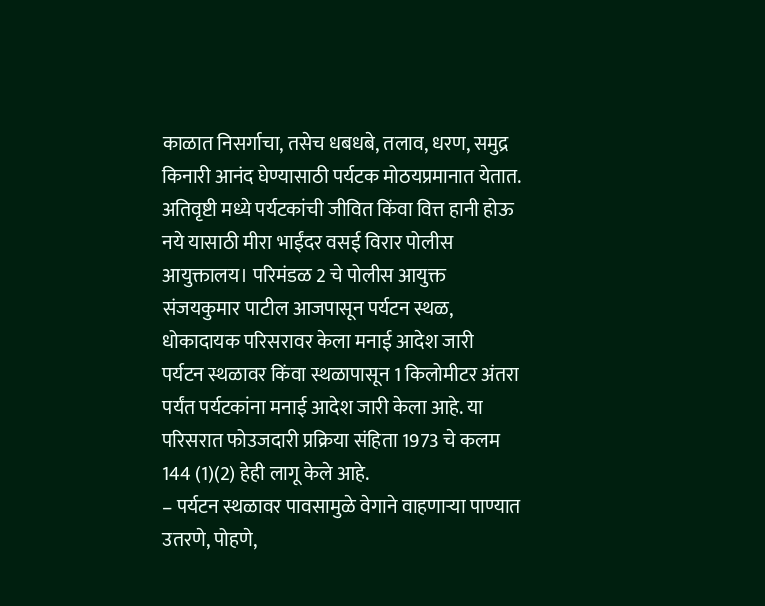काळात निसर्गाचा, तसेच धबधबे, तलाव, धरण, समुद्र किनारी आनंद घेण्यासाठी पर्यटक मोठयप्रमानात येतात.
अतिवृष्टी मध्ये पर्यटकांची जीवित किंवा वित्त हानी होऊ नये यासाठी मीरा भाईंदर वसई विरार पोलीस आयुक्तालय। परिमंडळ 2 चे पोलीस आयुक्त संजयकुमार पाटील आजपासून पर्यटन स्थळ, धोकादायक परिसरावर केला मनाई आदेश जारी
पर्यटन स्थळावर किंवा स्थळापासून 1 किलोमीटर अंतरा पर्यंत पर्यटकांना मनाई आदेश जारी केला आहे. या परिसरात फोउजदारी प्रक्रिया संहिता 1973 चे कलम 144 (1)(2) हेही लागू केले आहे.
– पर्यटन स्थळावर पावसामुळे वेगाने वाहणाऱ्या पाण्यात उतरणे, पोहणे,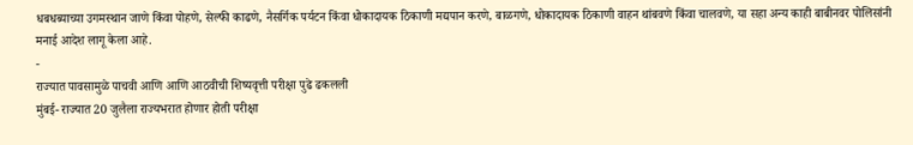धबधब्याच्या उगमस्थान जाणे किंवा पोहणे, सेल्फी काढणे, नैसर्गिक पर्यटन किंवा धोकादायक ठिकाणी मद्यपान करणे, बाळगणे, धोकादायक ठिकाणी वाहन थांबवणे किंवा चालवणे, या सहा अन्य काही बाबीनवर पोलिसांनी मनाई आदेश लागू केला आहे.
-
राज्यात पावसामुळे पाचवी आणि आणि आठवीची शिष्यवृत्ती परीक्षा पुढे ढकलली
मुंबई- राज्यात 20 जुलैला राज्यभरात होणार होती परीक्षा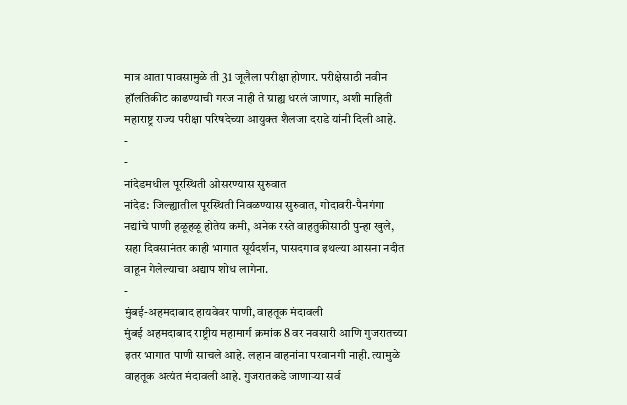मात्र आता पावसामुळे ती 31 जूलैला परीक्षा होणार. परीक्षेसाठी नवीन हॉलतिकीट काढण्याची गरज नाही ते ग्राह्य धरलं जाणार, अशी माहिती महाराष्ट्र राज्य परीक्षा परिषदेच्या आयुक्त शैलजा दराडे यांनी दिली आहे.
-
-
नांदेडमधील पूरस्थिती ओसरण्यास सुरुवात
नांदेड: जिल्ह्यातील पूरस्थिती निवळण्यास सुरुवात, गोदावरी-पैनगंगा नद्यांचे पाणी हळूहळू होतेय कमी, अनेक रस्ते वाहतुकीसाठी पुन्हा खुले, सहा दिवसानंतर काही भागात सूर्यदर्शन, पासदगाव इथल्या आसना नदीत वाहून गेलेल्याचा अद्याप शोध लागेना.
-
मुंबई-अहमदाबाद हायवेवर पाणी, वाहतूक मंदावली
मुंबई अहमदाबाद राष्ट्रीय महामार्ग क्रमांक 8 वर नवसारी आणि गुजरातच्या इतर भागात पाणी साचले आहे. लहान वाहनांना परवानगी नाही. त्यामुळे वाहतूक अत्यंत मंदावली आहे. गुजरातकडे जाणाऱ्या सर्व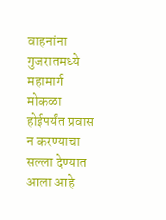वाहनांना गुजरातमध्ये महामार्ग मोकळा होईपर्यंत प्रवास न करण्याचा सल्ला देण्यात आला आहे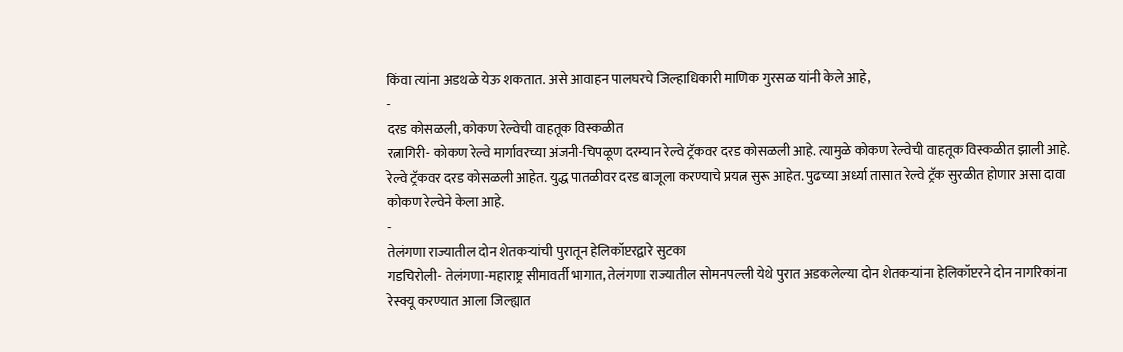किंवा त्यांना अडथळे येऊ शकतात. असे आवाहन पालघरचे जिल्हाधिकारी माणिक गुरसळ यांनी केले आहे,
-
दरड कोसळली, कोकण रेल्वेची वाहतूक विस्कळीत
रत्नागिरी- कोकण रेल्वे मार्गावरच्या अंजनी-चिपळूण दरम्यान रेल्वे ट्रॅकवर दरड कोसळली आहे. त्यामुळे कोकण रेल्वेची वाहतूक विस्कळीत झाली आहे. रेल्वे ट्रॅकवर दरड कोसळली आहेत. युद्ध पातळीवर दरड बाजूला करण्याचे प्रयत्न सुरू आहेत. पुढच्या अर्ध्या तासात रेल्वे ट्रॅक सुरळीत होणार असा दावा कोकण रेल्वेने केला आहे.
-
तेलंगणा राज्यातील दोन शेतकऱ्यांची पुरातून हेलिकॉप्टरद्वारे सुटका
गडचिरोली- तेलंगणा-महाराष्ट्र सीमावर्ती भागात, तेलंगणा राज्यातील सोमनपल्ली येथे पुरात अडकलेल्या दोन शेतकऱ्यांना हेलिकॉप्टरने दोन नागरिकांना रेस्क्यू करण्यात आला जिल्ह्यात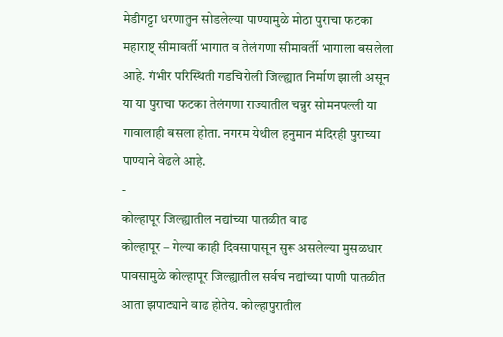मेडीगट्टा धरणातुन सोडलेल्या पाण्यामुळे मोठा पुराचा फटका महाराष्ट् सीमावर्ती भागात व तेलंगणा सीमावर्ती भागाला बसलेला आहे. गंभीर परिस्थिती गडचिरोली जिल्ह्यात निर्माण झाली असून या या पुराचा फटका तेलंगणा राज्यातील चन्नुर सोमनपल्ली या गावालाही बसला होता. नगरम येथील हनुमान मंदिरही पुराच्या पाण्याने वेढले आहे.
-
कोल्हापूर जिल्ह्यातील नद्यांच्या पातळीत वाढ
कोल्हापूर – गेल्या काही दिवसापासून सुरू असलेल्या मुसळधार पावसामुळे कोल्हापूर जिल्ह्यातील सर्वच नद्यांच्या पाणी पातळीत आता झपाट्याने वाढ होतेय. कोल्हापुरातील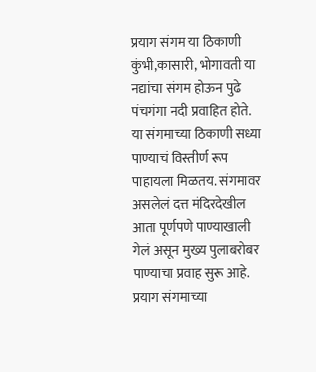प्रयाग संगम या ठिकाणी कुंभी,कासारी, भोगावती या नद्यांचा संगम होऊन पुढे पंचगंगा नदी प्रवाहित होते. या संगमाच्या ठिकाणी सध्या पाण्याचं विस्तीर्ण रूप पाहायला मिळतय. संगमावर असलेलं दत्त मंदिरदेखील आता पूर्णपणे पाण्याखाली गेलं असून मुख्य पुलाबरोबर पाण्याचा प्रवाह सुरू आहे. प्रयाग संगमाच्या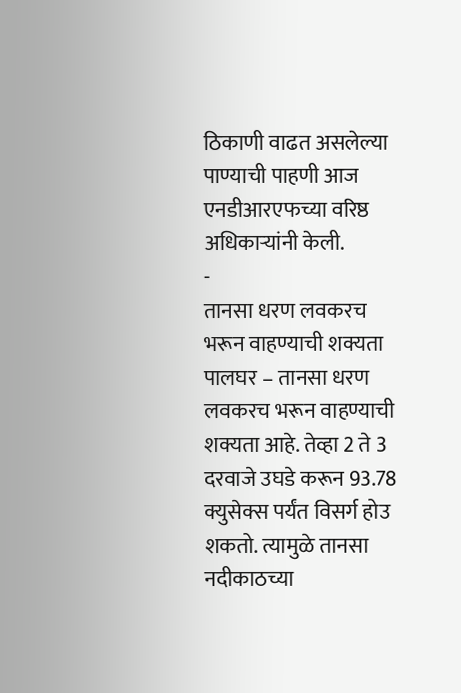ठिकाणी वाढत असलेल्या पाण्याची पाहणी आज एनडीआरएफच्या वरिष्ठ अधिकाऱ्यांनी केली.
-
तानसा धरण लवकरच भरून वाहण्याची शक्यता
पालघर – तानसा धरण लवकरच भरून वाहण्याची शक्यता आहे. तेव्हा 2 ते 3 दरवाजे उघडे करून 93.78 क्युसेक्स पर्यंत विसर्ग होउ शकतो. त्यामुळे तानसा नदीकाठच्या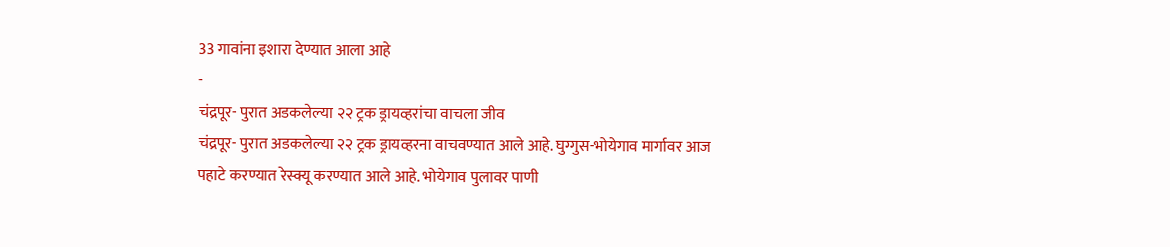33 गावांना इशारा देण्यात आला आहे
-
चंद्रपूर- पुरात अडकलेल्या २२ ट्रक ड्रायव्हरांचा वाचला जीव
चंद्रपूर- पुरात अडकलेल्या २२ ट्रक ड्रायव्हरना वाचवण्यात आले आहे. घुग्गुस-भोयेगाव मार्गावर आज पहाटे करण्यात रेस्क्यू करण्यात आले आहे. भोयेगाव पुलावर पाणी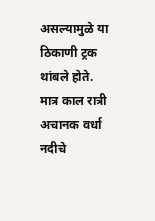असल्यामुळे या ठिकाणी ट्रक थांबले होते. मात्र काल रात्री अचानक वर्धा नदीचे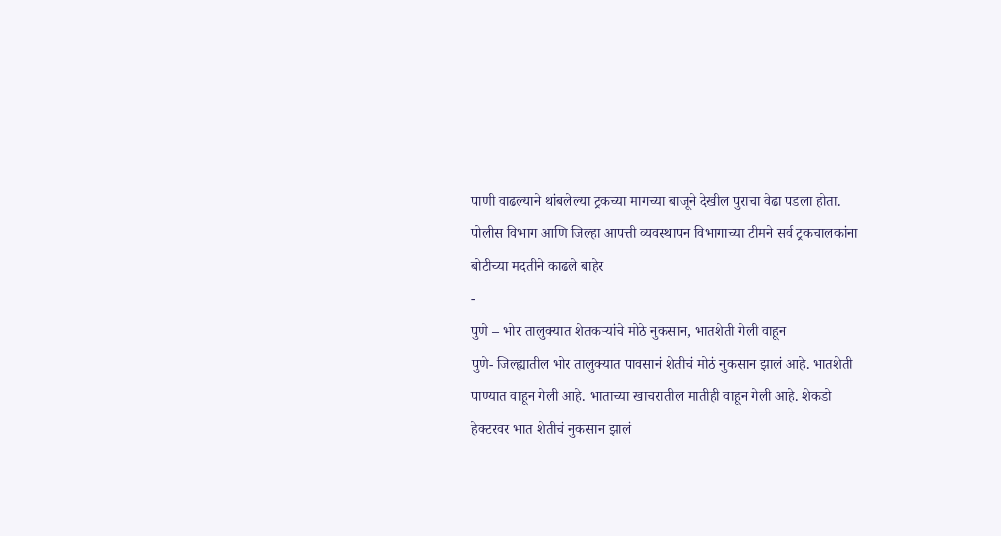पाणी वाढल्याने थांबलेल्या ट्रकच्या मागच्या बाजूने देखील पुराचा वेढा पडला होता. पोलीस विभाग आणि जिल्हा आपत्ती व्यवस्थापन विभागाच्या टीमने सर्व ट्रकचालकांना बोटीच्या मदतीने काढले बाहेर
-
पुणे – भोर तालुक्यात शेतकऱ्यांचे मोठे नुकसान, भातशेती गेली वाहून
पुणे- जिल्ह्यातील भोर तालुक्यात पावसानं शेतीचं मोठं नुकसान झालं आहे. भातशेती पाण्यात वाहून गेली आहे. भाताच्या खाचरातील मातीही वाहून गेली आहे. शेकडो हेक्टरवर भात शेतीचं नुकसान झालं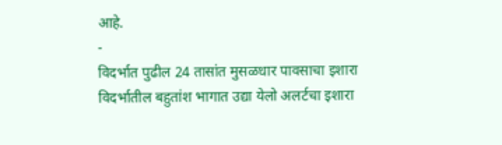आहे.
-
विदर्भात पुढील 24 तासांत मुसळधार पावसाचा इशारा
विदर्भातील बहुतांश भागात उद्या येलो अलर्टचा इशारा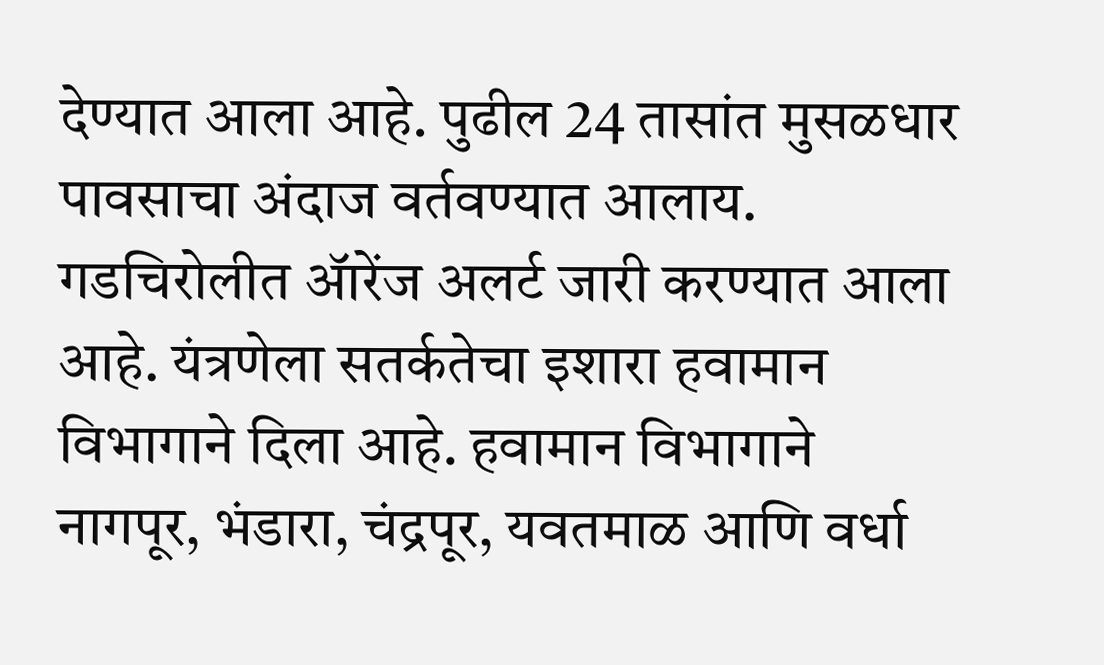देण्यात आला आहे. पुढील 24 तासांत मुसळधार पावसाचा अंदाज वर्तवण्यात आलाय. गडचिरोलीत ॲारेंज अलर्ट जारी करण्यात आला आहे. यंत्रणेला सतर्कतेचा इशारा हवामान विभागाने दिला आहे. हवामान विभागाने नागपूर, भंडारा, चंद्रपूर, यवतमाळ आणि वर्धा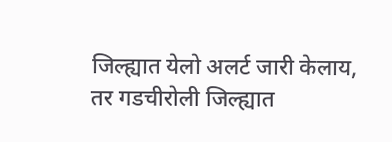जिल्ह्यात येलो अलर्ट जारी केलाय, तर गडचीरोली जिल्ह्यात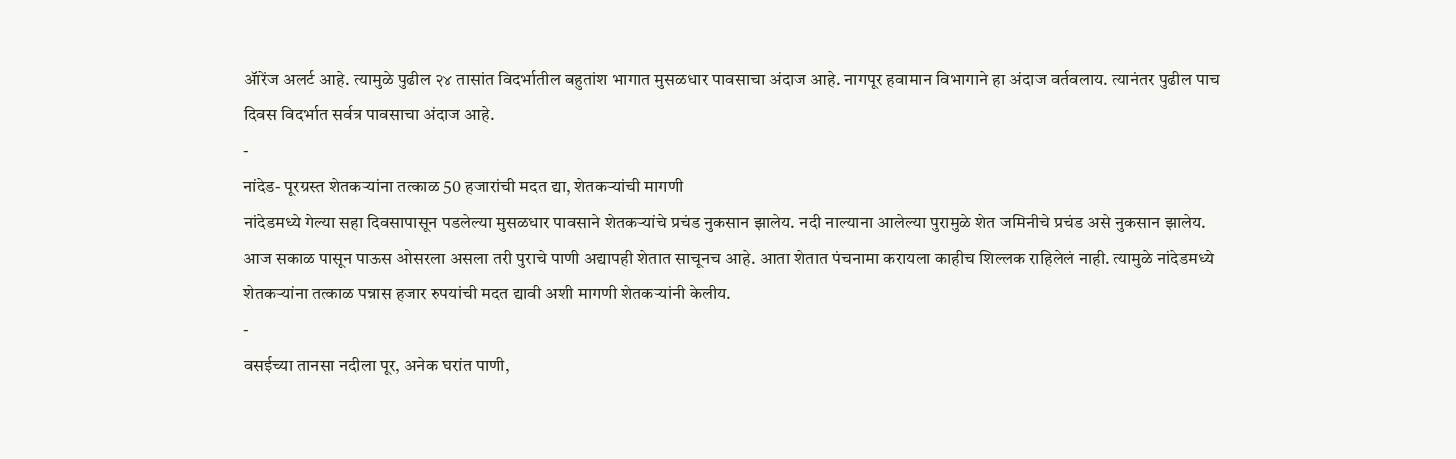ॲारेंज अलर्ट आहे. त्यामुळे पुढील २४ तासांत विदर्भातील बहुतांश भागात मुसळधार पावसाचा अंदाज आहे. नागपूर हवामान विभागाने हा अंदाज वर्तवलाय. त्यानंतर पुढील पाच दिवस विदर्भात सर्वत्र पावसाचा अंदाज आहे.
-
नांदेड- पूरग्रस्त शेतकऱ्यांना तत्काळ 50 हजारांची मदत द्या, शेतकऱ्यांची मागणी
नांदेडमध्ये गेल्या सहा दिवसापासून पडलेल्या मुसळधार पावसाने शेतकऱ्यांचे प्रचंड नुकसान झालेय. नदी नाल्याना आलेल्या पुरामुळे शेत जमिनीचे प्रचंड असे नुकसान झालेय. आज सकाळ पासून पाऊस ओसरला असला तरी पुराचे पाणी अद्यापही शेतात साचूनच आहे. आता शेतात पंचनामा करायला काहीच शिल्लक राहिलेलं नाही. त्यामुळे नांदेडमध्ये शेतकऱ्यांना तत्काळ पन्नास हजार रुपयांची मदत द्यावी अशी मागणी शेतकऱ्यांनी केलीय.
-
वसईच्या तानसा नदीला पूर, अनेक घरांत पाणी,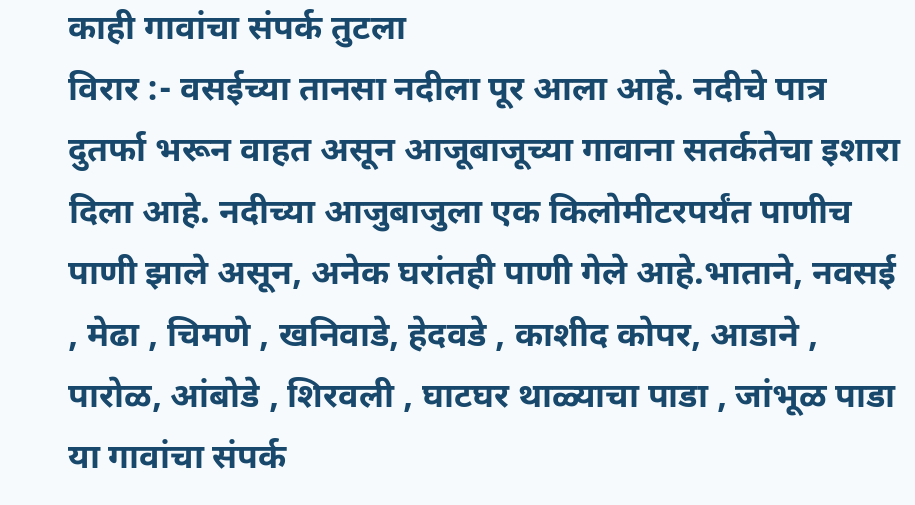काही गावांचा संपर्क तुटला
विरार :- वसईच्या तानसा नदीला पूर आला आहे. नदीचे पात्र दुतर्फा भरून वाहत असून आजूबाजूच्या गावाना सतर्कतेचा इशारा दिला आहे. नदीच्या आजुबाजुला एक किलोमीटरपर्यंत पाणीच पाणी झाले असून, अनेक घरांतही पाणी गेले आहे.भाताने, नवसई , मेढा , चिमणे , खनिवाडे, हेदवडे , काशीद कोपर, आडाने , पारोळ, आंबोडे , शिरवली , घाटघर थाळ्याचा पाडा , जांभूळ पाडा या गावांचा संपर्क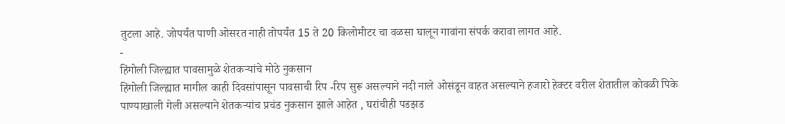तुटला आहे. जोपर्यंत पाणी ओसरत नाही तोपर्यंत 15 ते 20 किलोमीटर चा वळसा घालून गावांना संपर्क करावा लागत आहे.
-
हिंगोली जिल्ह्यात पावसामुळे शेतकऱ्यांचे मोठे नुकसान
हिंगोली जिल्ह्यात मागील काही दिवसांपासून पावसाची रिप -रिप सुरू असल्याने नदी नाले ओसंडून वाहत असल्याने हजारो हेक्टर वरील शेतातील कोवळी पिके पाण्याखाली गेली असल्याने शेतकऱ्यांच प्रचंड नुकसान झाले आहेत , घरांचीही पडझड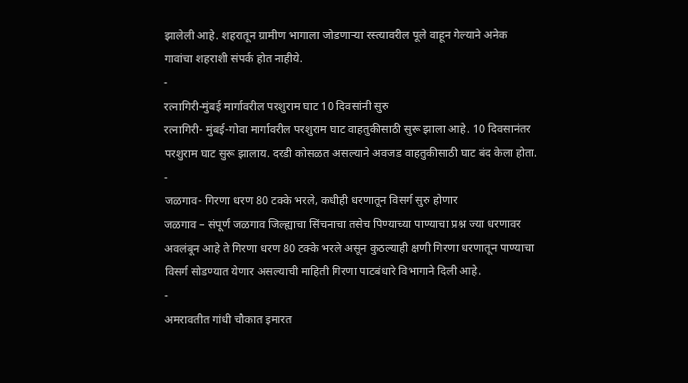झालेली आहे. शहरातून ग्रामीण भागाला जोडणाऱ्या रस्त्यावरील पूले वाहून गेल्याने अनेक गावांचा शहराशी संपर्क होत नाहीये.
-
रत्नागिरी-मुंबई मार्गावरील परशुराम घाट 10 दिवसांनी सुरु
रत्नागिरी- मुंबई-गोवा मार्गावरील परशुराम घाट वाहतुकीसाठी सुरू झाला आहे. 10 दिवसानंतर परशुराम घाट सुरू झालाय. दरडी कोसळत असल्याने अवजड वाहतुकीसाठी घाट बंद केला होता. -
जळगाव- गिरणा धरण 80 टक्के भरले, कधीही धरणातून विसर्ग सुरु होणार
जळगाव – संपूर्ण जळगाव जिल्ह्याचा सिंचनाचा तसेच पिण्याच्या पाण्याचा प्रश्न ज्या धरणावर अवलंबून आहे ते गिरणा धरण 80 टक्के भरले असून कुठल्याही क्षणी गिरणा धरणातून पाण्याचा विसर्ग सोडण्यात येणार असल्याची माहिती गिरणा पाटबंधारे विभागाने दिली आहे.
-
अमरावतीत गांधी चौकात इमारत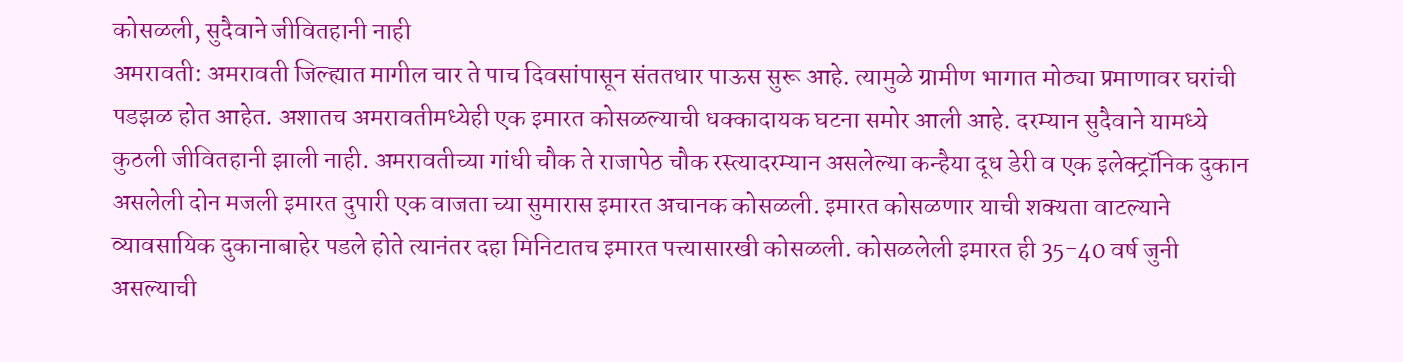कोसळली, सुदैवाने जीवितहानी नाही
अमरावती: अमरावती जिल्ह्यात मागील चार ते पाच दिवसांपासून संततधार पाऊस सुरू आहे. त्यामुळे ग्रामीण भागात मोठ्या प्रमाणावर घरांची पडझळ होत आहेत. अशातच अमरावतीमध्येही एक इमारत कोसळल्याची धक्कादायक घटना समोर आली आहे. दरम्यान सुदैवाने यामध्ये कुठली जीवितहानी झाली नाही. अमरावतीच्या गांधी चौक ते राजापेठ चौक रस्त्यादरम्यान असलेल्या कन्हैया दूध डेरी व एक इलेक्ट्रॉनिक दुकान असलेली दोन मजली इमारत दुपारी एक वाजता च्या सुमारास इमारत अचानक कोसळली. इमारत कोसळणार याची शक्यता वाटल्याने व्यावसायिक दुकानाबाहेर पडले होते त्यानंतर दहा मिनिटातच इमारत पत्त्यासारखी कोसळली. कोसळलेली इमारत ही 35-40 वर्ष जुनी असल्याची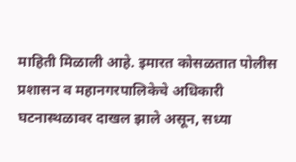माहिती मिळाली आहे. इमारत कोसळतात पोलीस प्रशासन व महानगरपालिकेचे अधिकारी घटनास्थळावर दाखल झाले असून, सध्या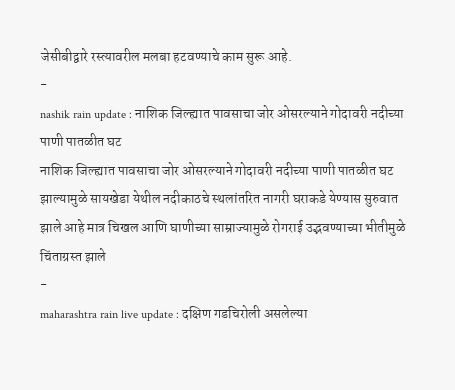जेसीबीद्वारे रस्त्यावरील मलबा हटवण्याचे काम सुरू आहे.
-
nashik rain update : नाशिक जिल्ह्यात पावसाचा जोर ओसरल्याने गोदावरी नदीच्या पाणी पातळीत घट
नाशिक जिल्ह्यात पावसाचा जोर ओसरल्याने गोदावरी नदीच्या पाणी पातळीत घट झाल्यामुळे सायखेडा येथील नदीकाठचे स्थलांतरित नागरी घराकडे येण्यास सुरुवात झाले आहे मात्र चिखल आणि घाणीच्या साम्राज्यामुळे रोगराई उद्भवण्याच्या भीतीमुळे चिंताग्रस्त झाले
-
maharashtra rain live update : दक्षिण गडचिरोली असलेल्या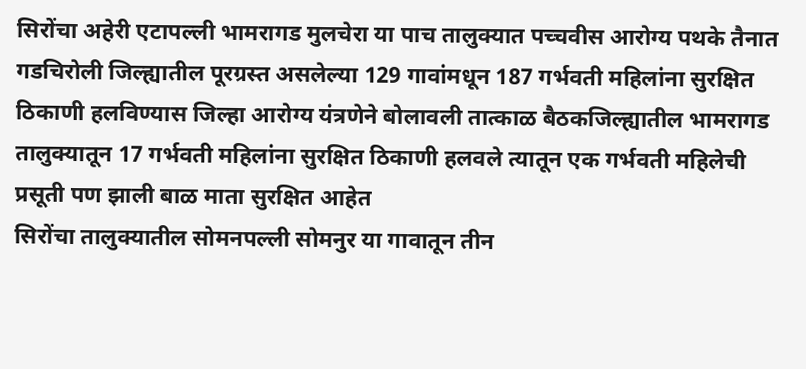सिरोंचा अहेरी एटापल्ली भामरागड मुलचेरा या पाच तालुक्यात पच्चवीस आरोग्य पथके तैनात
गडचिरोली जिल्ह्यातील पूरग्रस्त असलेल्या 129 गावांमधून 187 गर्भवती महिलांना सुरक्षित ठिकाणी हलविण्यास जिल्हा आरोग्य यंत्रणेने बोलावली तात्काळ बैठकजिल्ह्यातील भामरागड तालुक्यातून 17 गर्भवती महिलांना सुरक्षित ठिकाणी हलवले त्यातून एक गर्भवती महिलेची प्रसूती पण झाली बाळ माता सुरक्षित आहेत
सिरोंचा तालुक्यातील सोमनपल्ली सोमनुर या गावातून तीन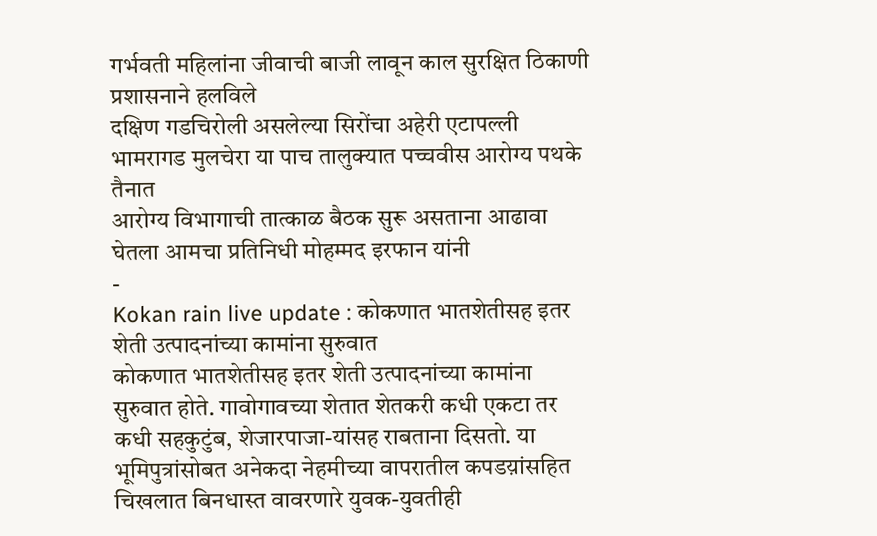गर्भवती महिलांना जीवाची बाजी लावून काल सुरक्षित ठिकाणी प्रशासनाने हलविले
दक्षिण गडचिरोली असलेल्या सिरोंचा अहेरी एटापल्ली भामरागड मुलचेरा या पाच तालुक्यात पच्चवीस आरोग्य पथके तैनात
आरोग्य विभागाची तात्काळ बैठक सुरू असताना आढावा घेतला आमचा प्रतिनिधी मोहम्मद इरफान यांनी
-
Kokan rain live update : कोकणात भातशेतीसह इतर शेती उत्पादनांच्या कामांना सुरुवात
कोकणात भातशेतीसह इतर शेती उत्पादनांच्या कामांना सुरुवात होते. गावोगावच्या शेतात शेतकरी कधी एकटा तर कधी सहकुटुंब, शेजारपाजा-यांसह राबताना दिसतो. या भूमिपुत्रांसोबत अनेकदा नेहमीच्या वापरातील कपडय़ांसहित चिखलात बिनधास्त वावरणारे युवक-युवतीही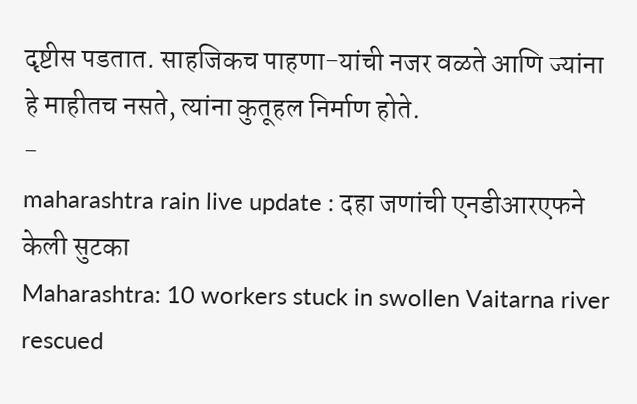दृष्टीस पडतात. साहजिकच पाहणा-यांची नजर वळते आणि ज्यांना हे माहीतच नसते, त्यांना कुतूहल निर्माण होते.
-
maharashtra rain live update : दहा जणांची एनडीआरएफने केली सुटका
Maharashtra: 10 workers stuck in swollen Vaitarna river rescued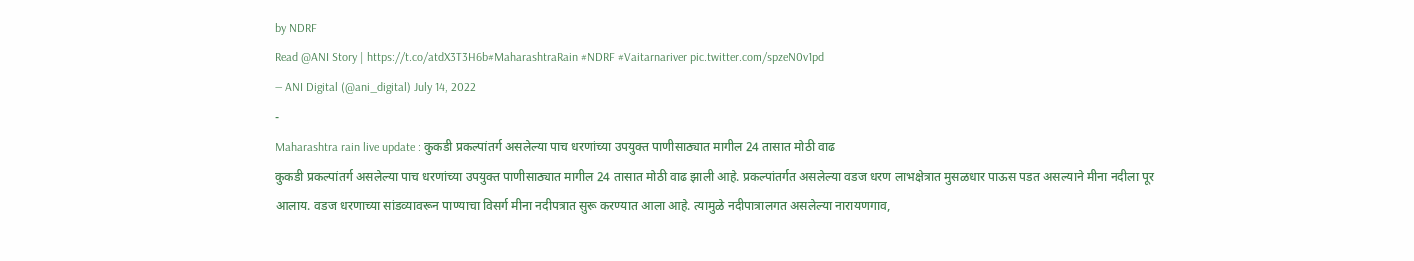by NDRF
Read @ANI Story | https://t.co/atdX3T3H6b#MaharashtraRain #NDRF #Vaitarnariver pic.twitter.com/spzeN0v1pd
— ANI Digital (@ani_digital) July 14, 2022
-
Maharashtra rain live update : कुकडी प्रकल्पांतर्ग असलेल्या पाच धरणांच्या उपयुक्त पाणीसाठ्यात मागील 24 तासात मोठी वाढ
कुकडी प्रकल्पांतर्ग असलेल्या पाच धरणांच्या उपयुक्त पाणीसाठ्यात मागील 24 तासात मोठी वाढ झाली आहे. प्रकल्पांतर्गत असलेल्या वडज धरण लाभक्षेत्रात मुसळधार पाऊस पडत असल्याने मीना नदीला पूर आलाय. वडज धरणाच्या सांडव्यावरून पाण्याचा विसर्ग मीना नदीपत्रात सुरू करण्यात आला आहे. त्यामुळे नदीपात्रालगत असलेल्या नारायणगाव,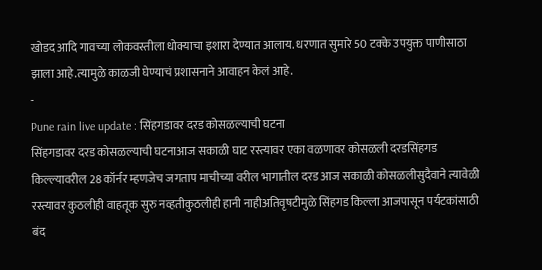खोडद आदि गावच्या लोकवस्तीला धोक्याचा इशारा देण्यात आलाय. धरणात सुमारे 50 टक्के उपयुक्त पाणीसाठा झाला आहे.त्यामुळे काळजी घेण्याचं प्रशासनाने आवाहन केलं आहे.
-
Pune rain live update : सिंहगडावर दरड कोसळल्याची घटना
सिंहगडावर दरड कोसळल्याची घटनाआज सकाळी घाट रस्त्यावर एका वळणावर कोसळली दरडसिंहगड किल्ल्यावरील 28 कॉर्नर म्हणजेच जगताप माचीच्या वरील भागातील दरड आज सकाळी कोसळलीसुदैवाने त्यावेळी रस्त्यावर कुठलीही वाहतूक सुरु नव्हतीकुठलीही हानी नाहीअतिवृषटीमुळे सिंहगड किल्ला आजपासून पर्यटकांसाठी बंद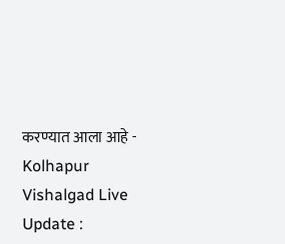करण्यात आला आहे -
Kolhapur Vishalgad Live Update :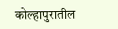कोल्हापुरातील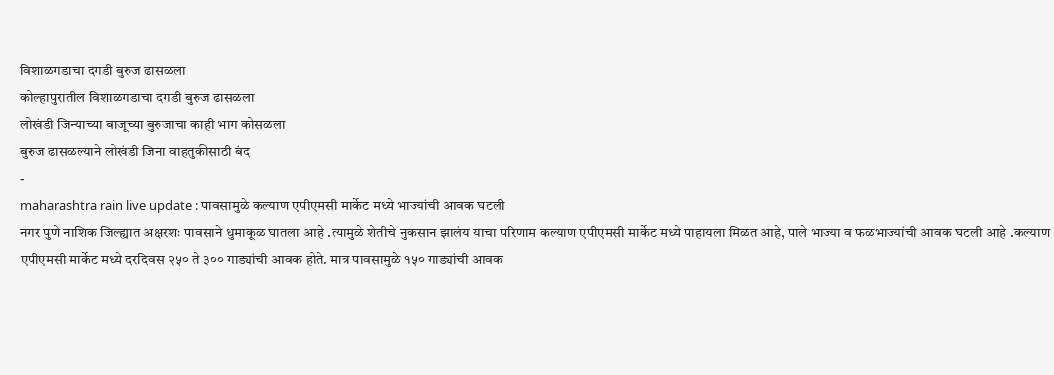विशाळगडाचा दगडी बुरुज ढासळला
कोल्हापुरातील विशाळगडाचा दगडी बुरुज ढासळला
लोखंडी जिन्याच्या बाजूच्या बुरुजाचा काही भाग कोसळला
बुरुज ढासळल्याने लोखंडी जिना वाहतुकीसाठी बंद
-
maharashtra rain live update : पावसामुळे कल्याण एपीएमसी मार्केट मध्ये भाज्यांची आवक घटली
नगर पुणे नाशिक जिल्ह्यात अक्षरशः पावसाने धुमाकूळ घातला आहे .त्यामुळे शेतीचे नुकसान झालंय याचा परिणाम कल्याण एपीएमसी मार्केट मध्ये पाहायला मिळत आहे, पाले भाज्या व फळभाज्यांची आवक घटली आहे .कल्याण एपीएमसी मार्केट मध्ये दरदिवस २५० ते ३०० गाड्यांची आवक होते. मात्र पावसामुळे १५० गाड्यांची आवक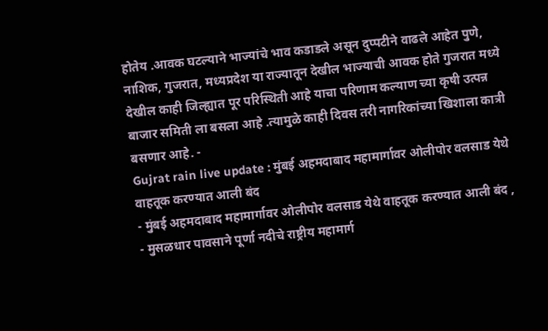होतेय .आवक घटल्याने भाज्यांचे भाव कडाडले असून दुप्पटीने वाढले आहेत पुणे, नाशिक, गुजरात, मध्यप्रदेश या राज्यातून देखील भाज्याची आवक होते गुजरात मध्ये देखील काही जिल्ह्यात पूर परिस्थिती आहे याचा परिणाम कल्याण च्या कृषी उत्पन्न बाजार समिती ला बसला आहे .त्यामुळे काही दिवस तरी नागरिकांच्या खिशाला कात्री बसणार आहे. -
Gujrat rain live update : मुंबई अहमदाबाद महामार्गावर ओलीपोर वलसाड येथे वाहतूक करण्यात आली बंद
- मुंबई अहमदाबाद महामार्गावर ओलीपोर वलसाड येथे वाहतूक करण्यात आली बंद ,
- मुसळधार पावसाने पूर्णा नदीचे राष्ट्रीय महामार्ग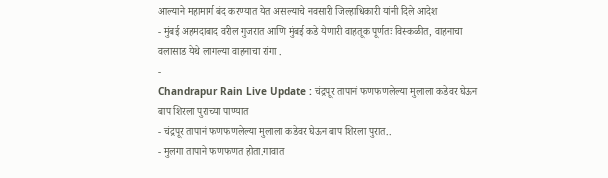आल्याने महामार्ग बंद करण्यात येत असल्याचे नवसारी जिल्हाधिकारी यांनी दिले आदेश
- मुंबई अहमदाबाद वरील गुजरात आणि मुंबई कडे येणारी वाहतूक पूर्णतः विस्कळीत, वाहनाचा वलासाड येथे लागल्या वाहनाचा रांगा .
-
Chandrapur Rain Live Update : चंद्रपूर तापानं फणफणलेल्या मुलाला कडेवर घेऊन बाप शिरला पुराच्या पाण्यात
- चंद्रपूर तापानं फणफणलेल्या मुलाला कडेवर घेऊन बाप शिरला पुरात..
- मुलगा तापाने फणफणत होता.गावात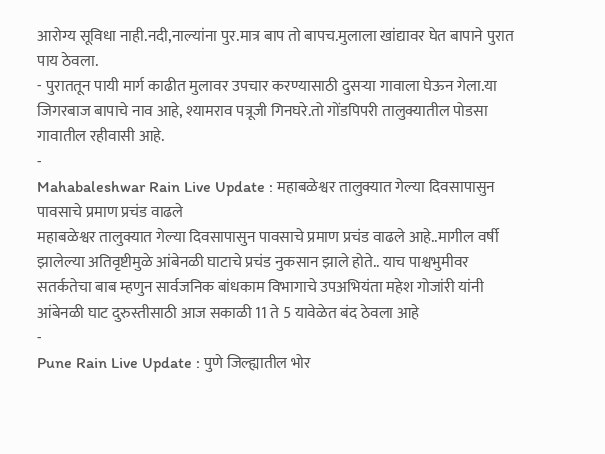आरोग्य सूविधा नाही.नदी,नाल्यांना पुर.मात्र बाप तो बापच.मुलाला खांद्यावर घेत बापाने पुरात पाय ठेवला.
- पुराततून पायी मार्ग काढीत मुलावर उपचार करण्यासाठी दुसऱ्या गावाला घेऊन गेला.या जिगरबाज बापाचे नाव आहे, श्यामराव पत्रूजी गिनघरे.तो गोंडपिपरी तालुक्यातील पोडसा गावातील रहीवासी आहे.
-
Mahabaleshwar Rain Live Update : महाबळेश्वर तालुक्यात गेल्या दिवसापासुन पावसाचे प्रमाण प्रचंड वाढले
महाबळेश्वर तालुक्यात गेल्या दिवसापासुन पावसाचे प्रमाण प्रचंड वाढले आहे..मागील वर्षी झालेल्या अतिवृष्टीमुळे आंबेनळी घाटाचे प्रचंड नुकसान झाले होते.. याच पाश्वभुमीवर सतर्कतेचा बाब म्हणुन सार्वजनिक बांधकाम विभागाचे उपअभियंता महेश गोजांरी यांनी आंबेनळी घाट दुरुस्तीसाठी आज सकाळी 11 ते 5 यावेळेत बंद ठेवला आहे
-
Pune Rain Live Update : पुणे जिल्ह्यातील भोर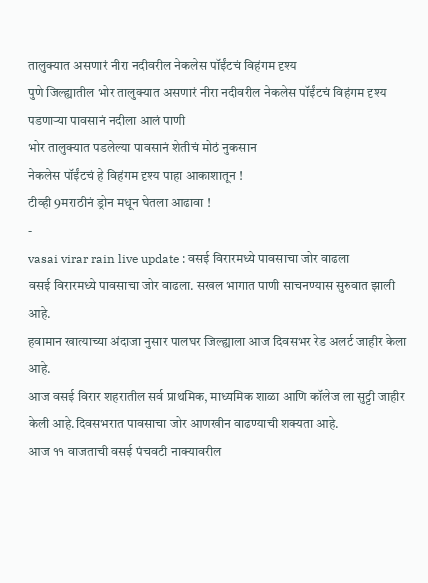तालुक्यात असणारं नीरा नदीवरील नेकलेस पॉईंटचं विहंगम दृश्य
पुणे जिल्ह्यातील भोर तालुक्यात असणारं नीरा नदीवरील नेकलेस पॉईंटचं विहंगम दृश्य
पडणाऱ्या पावसानं नदीला आलं पाणी
भोर तालुक्यात पडलेल्या पावसानं शेतीचं मोठं नुकसान
नेकलेस पॉईंटचं हे विहंगम दृश्य पाहा आकाशातून !
टीव्ही 9मराठीनं ड्रोन मधून घेतला आढावा !
-
vasai virar rain live update : वसई विरारमध्ये पावसाचा जोर वाढला
वसई विरारमध्ये पावसाचा जोर वाढला. सखल भागात पाणी साचनण्यास सुरुवात झाली आहे.
हवामान खात्याच्या अंदाजा नुसार पालघर जिल्ह्याला आज दिवसभर रेड अलर्ट जाहीर केला आहे.
आज वसई विरार शहरातील सर्व प्राथमिक, माध्यमिक शाळा आणि कॉलेज ला सुट्टी जाहीर केली आहे.दिवसभरात पावसाचा जोर आणखीन वाढण्याची शक्यता आहे.
आज ११ वाजताची वसई पंचवटी नाक्यावरील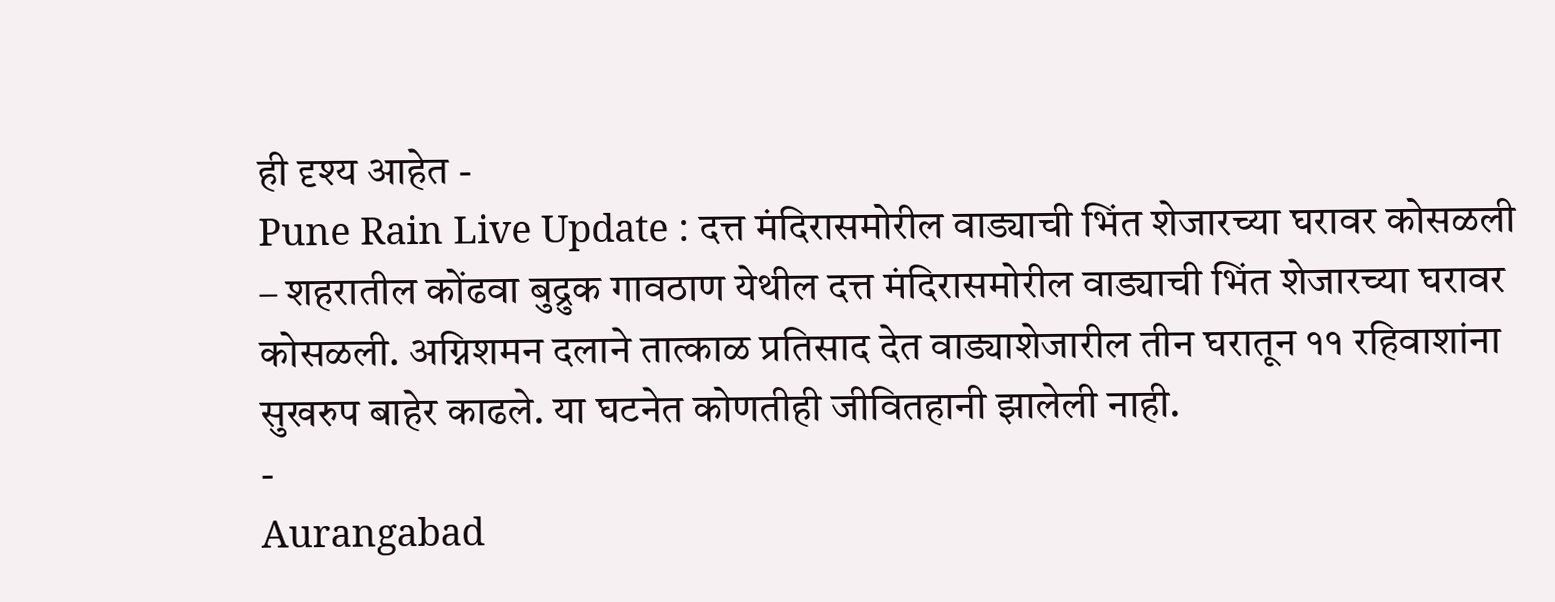ही दृश्य आहेत -
Pune Rain Live Update : दत्त मंदिरासमोरील वाड्याची भिंत शेजारच्या घरावर कोसळली
– शहरातील कोंढवा बुद्रुक गावठाण येथील दत्त मंदिरासमोरील वाड्याची भिंत शेजारच्या घरावर कोसळली. अग्निशमन दलाने तात्काळ प्रतिसाद देत वाड्याशेजारील तीन घरातून ११ रहिवाशांना सुखरुप बाहेर काढले. या घटनेत कोणतीही जीवितहानी झालेली नाही.
-
Aurangabad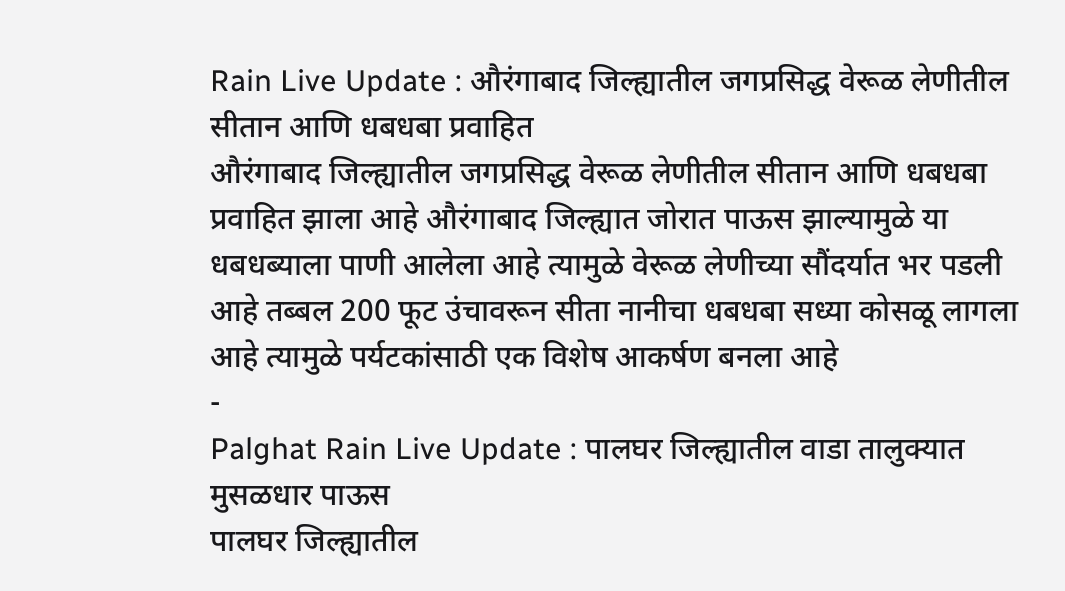Rain Live Update : औरंगाबाद जिल्ह्यातील जगप्रसिद्ध वेरूळ लेणीतील सीतान आणि धबधबा प्रवाहित
औरंगाबाद जिल्ह्यातील जगप्रसिद्ध वेरूळ लेणीतील सीतान आणि धबधबा प्रवाहित झाला आहे औरंगाबाद जिल्ह्यात जोरात पाऊस झाल्यामुळे या धबधब्याला पाणी आलेला आहे त्यामुळे वेरूळ लेणीच्या सौंदर्यात भर पडली आहे तब्बल 200 फूट उंचावरून सीता नानीचा धबधबा सध्या कोसळू लागला आहे त्यामुळे पर्यटकांसाठी एक विशेष आकर्षण बनला आहे
-
Palghat Rain Live Update : पालघर जिल्ह्यातील वाडा तालुक्यात मुसळधार पाऊस
पालघर जिल्ह्यातील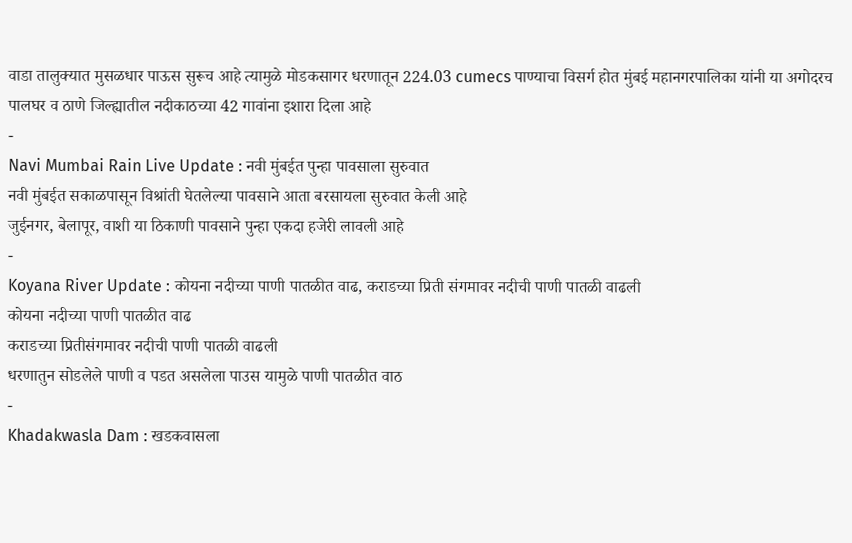वाडा तालुक्यात मुसळधार पाऊस सुरूच आहे त्यामुळे मोडकसागर धरणातून 224.03 cumecs पाण्याचा विसर्ग होत मुंबई महानगरपालिका यांनी या अगोदरच पालघर व ठाणे जिल्ह्यातील नदीकाठच्या 42 गावांना इशारा दिला आहे
-
Navi Mumbai Rain Live Update : नवी मुंबईत पुन्हा पावसाला सुरुवात
नवी मुंबईत सकाळपासून विश्रांती घेतलेल्या पावसाने आता बरसायला सुरुवात केली आहे
जुईनगर, बेलापूर, वाशी या ठिकाणी पावसाने पुन्हा एकदा हजेरी लावली आहे
-
Koyana River Update : कोयना नदीच्या पाणी पातळीत वाढ, कराडच्या प्रिती संगमावर नदीची पाणी पातळी वाढली
कोयना नदीच्या पाणी पातळीत वाढ
कराडच्या प्रितीसंगमावर नदीची पाणी पातळी वाढली
धरणातुन सोडलेले पाणी व पडत असलेला पाउस यामुळे पाणी पातळीत वाठ
-
Khadakwasla Dam : खडकवासला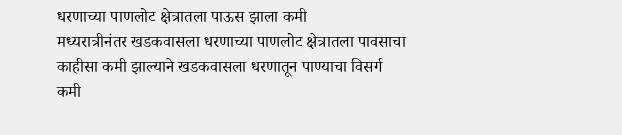धरणाच्या पाणलोट क्षेत्रातला पाऊस झाला कमी
मध्यरात्रीनंतर खडकवासला धरणाच्या पाणलोट क्षेत्रातला पावसाचा काहीसा कमी झाल्याने खडकवासला धरणातून पाण्याचा विसर्ग कमी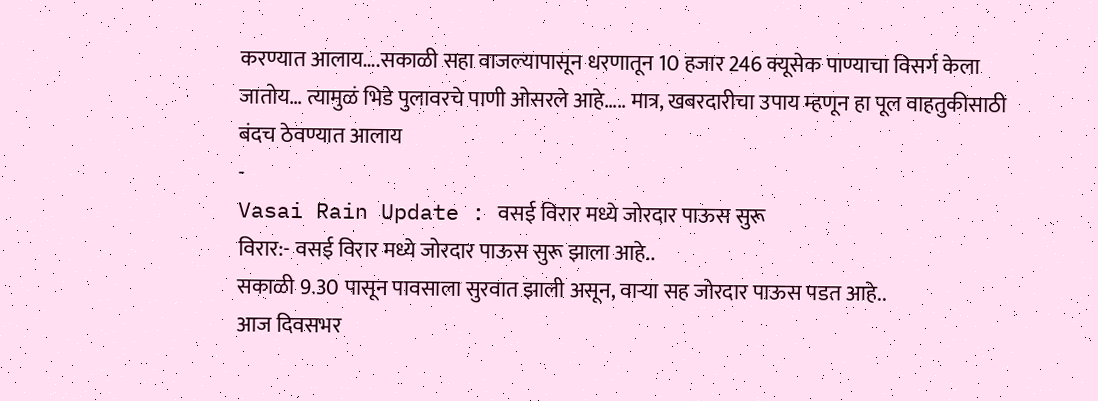करण्यात आलाय….सकाळी सहा वाजल्यापासून धरणातून 10 हजार 246 क्यूसेक पाण्याचा विसर्ग केला जातोय… त्यामुळं भिडे पुलावरचे पाणी ओसरले आहे….. मात्र, खबरदारीचा उपाय म्हणून हा पूल वाहतुकीसाठी बंदच ठेवण्यात आलाय
-
Vasai Rain Update : वसई विरार मध्ये जोरदार पाऊस सुरू
विरार:- वसई विरार मध्ये जोरदार पाऊस सुरू झाला आहे..
सकाळी 9.30 पासून पावसाला सुरवात झाली असून, वाऱ्या सह जोरदार पाऊस पडत आहे..
आज दिवसभर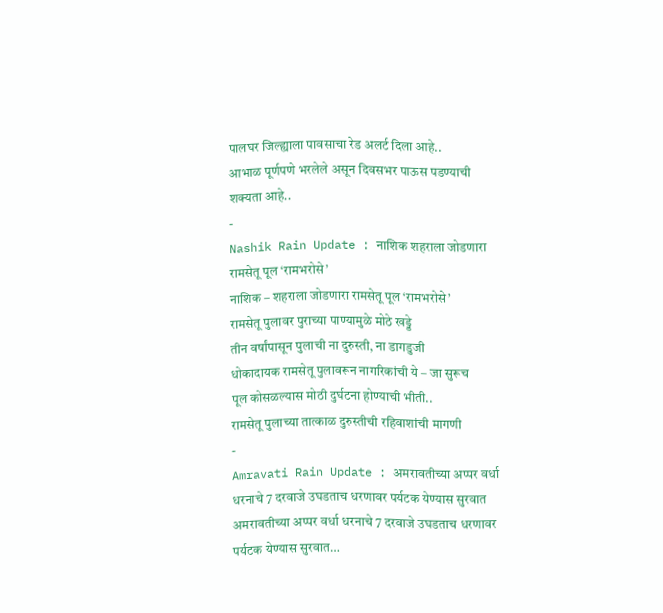पालघर जिल्ह्याला पावसाचा रेड अलर्ट दिला आहे..
आभाळ पूर्णपणे भरलेले असून दिवसभर पाऊस पडण्याची शक्यता आहे..
-
Nashik Rain Update : नाशिक शहराला जोडणारा रामसेतू पूल ‘रामभरोसे’
नाशिक – शहराला जोडणारा रामसेतू पूल ‘रामभरोसे’
रामसेतू पुलावर पुराच्या पाण्यामुळे मोठे खड्डे
तीन वर्षांपासून पुलाची ना दुरुस्ती, ना डागडुजी
धोकादायक रामसेतू पुलावरून नागरिकांची ये – जा सुरूच
पूल कोसळल्यास मोठी दुर्घटना होण्याची भीती..
रामसेतू पुलाच्या तात्काळ दुरुस्तीची रहिवाशांची मागणी
-
Amravati Rain Update : अमरावतीच्या अप्पर वर्धा धरनाचे 7 दरवाजे उघडताच धरणावर पर्यटक येण्यास सुरवात
अमरावतीच्या अप्पर वर्धा धरनाचे 7 दरवाजे उघडताच धरणावर पर्यटक येण्यास सुरवात…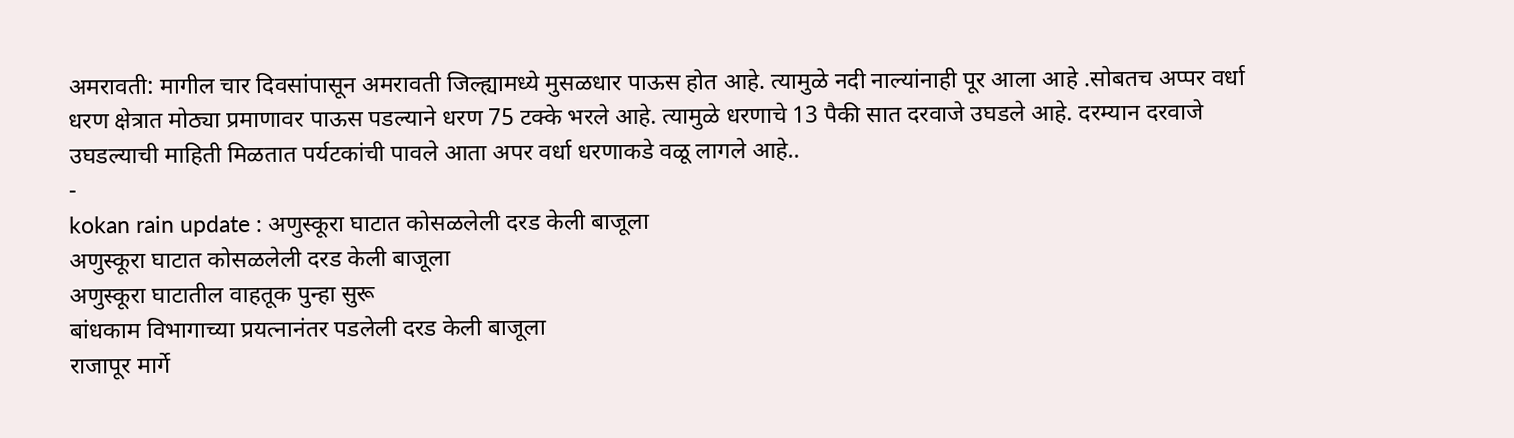अमरावती: मागील चार दिवसांपासून अमरावती जिल्ह्यामध्ये मुसळधार पाऊस होत आहे. त्यामुळे नदी नाल्यांनाही पूर आला आहे .सोबतच अप्पर वर्धा धरण क्षेत्रात मोठ्या प्रमाणावर पाऊस पडल्याने धरण 75 टक्के भरले आहे. त्यामुळे धरणाचे 13 पैकी सात दरवाजे उघडले आहे. दरम्यान दरवाजे उघडल्याची माहिती मिळतात पर्यटकांची पावले आता अपर वर्धा धरणाकडे वळू लागले आहे..
-
kokan rain update : अणुस्कूरा घाटात कोसळलेली दरड केली बाजूला
अणुस्कूरा घाटात कोसळलेली दरड केली बाजूला
अणुस्कूरा घाटातील वाहतूक पुन्हा सुरू
बांधकाम विभागाच्या प्रयत्नानंतर पडलेली दरड केली बाजूला
राजापूर मार्गे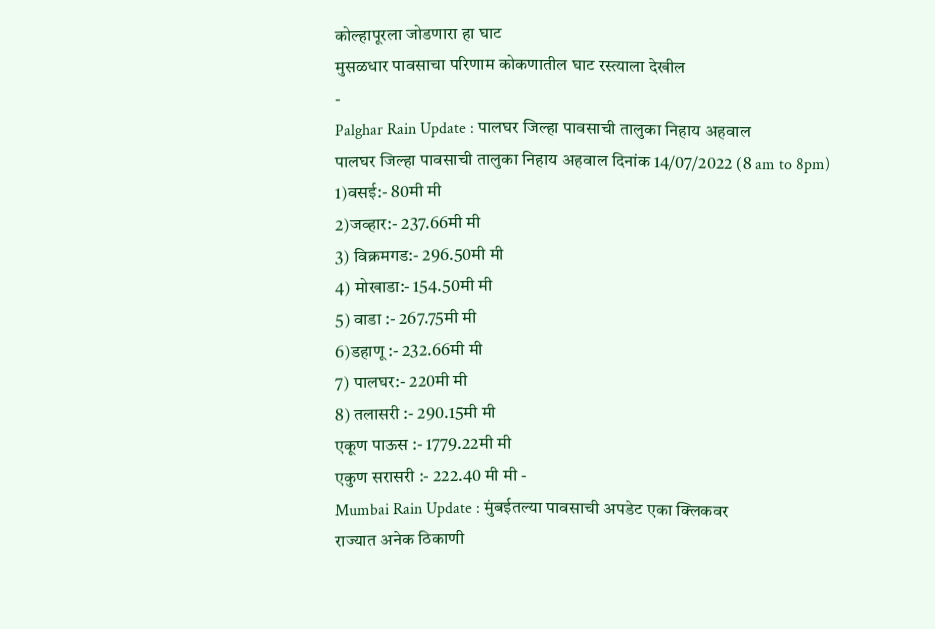कोल्हापूरला जोडणारा हा घाट
मुसळधार पावसाचा परिणाम कोकणातील घाट रस्त्याला देखील
-
Palghar Rain Update : पालघर जिल्हा पावसाची तालुका निहाय अहवाल
पालघर जिल्हा पावसाची तालुका निहाय अहवाल दिनांक 14/07/2022 (8 am to 8pm)
1)वसई:- 80मी मी
2)जव्हार:- 237.66मी मी
3) विक्रमगड:- 296.50मी मी
4) मोखाडा:- 154.50मी मी
5) वाडा :- 267.75मी मी
6)डहाणू :- 232.66मी मी
7) पालघर:- 220मी मी
8) तलासरी :- 290.15मी मी
एकूण पाऊस :- 1779.22मी मी
एकुण सरासरी :- 222.40 मी मी -
Mumbai Rain Update : मुंबईतल्या पावसाची अपडेट एका क्लिकवर
राज्यात अनेक ठिकाणी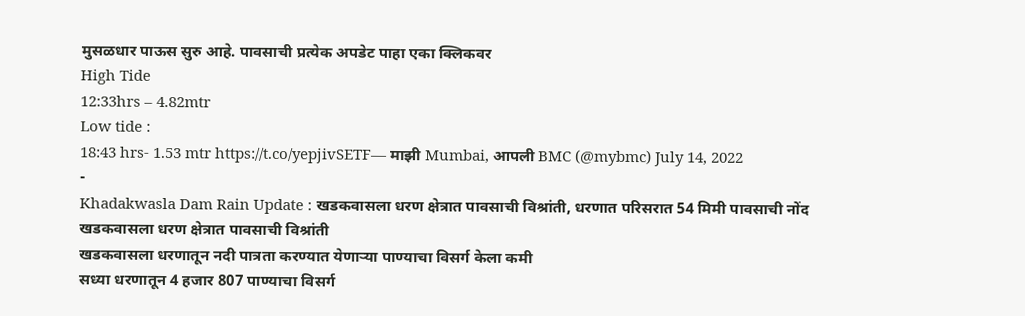मुसळधार पाऊस सुरु आहे. पावसाची प्रत्येक अपडेट पाहा एका क्लिकवर
High Tide
12:33hrs – 4.82mtr
Low tide :
18:43 hrs- 1.53 mtr https://t.co/yepjivSETF— माझी Mumbai, आपली BMC (@mybmc) July 14, 2022
-
Khadakwasla Dam Rain Update : खडकवासला धरण क्षेत्रात पावसाची विश्रांती, धरणात परिसरात 54 मिमी पावसाची नोंद
खडकवासला धरण क्षेत्रात पावसाची विश्रांती
खडकवासला धरणातून नदी पात्रता करण्यात येणाऱ्या पाण्याचा विसर्ग केला कमी
सध्या धरणातून 4 हजार 807 पाण्याचा विसर्ग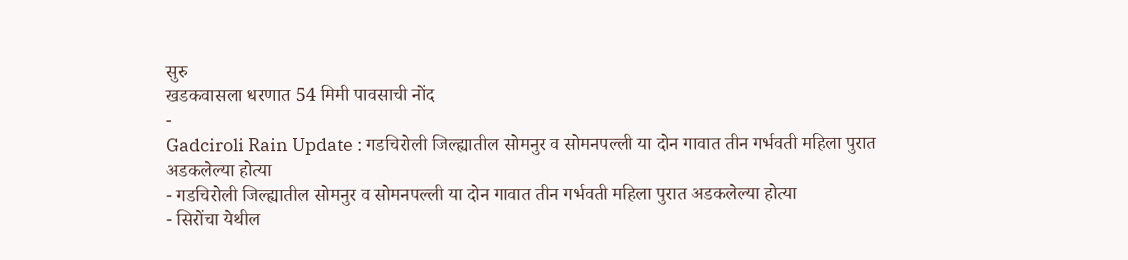सुरु
खडकवासला धरणात 54 मिमी पावसाची नोंद
-
Gadciroli Rain Update : गडचिरोली जिल्ह्यातील सोमनुर व सोमनपल्ली या दोन गावात तीन गर्भवती महिला पुरात अडकलेल्या होत्या
- गडचिरोली जिल्ह्यातील सोमनुर व सोमनपल्ली या दोन गावात तीन गर्भवती महिला पुरात अडकलेल्या होत्या
- सिरोंचा येथील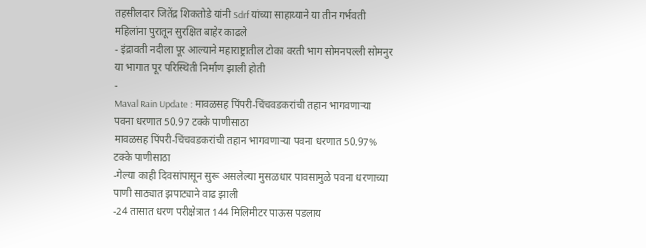तहसीलदार जितेंद्र शिकतोडे यांनी Sdrf यांच्या साहाय्याने या तीन गर्भवती महिलांना पुरातून सुरक्षित बाहेर काढले
- इंद्रावती नदीला पूर आल्याने महाराष्ट्रातील टोका वरती भाग सोमनपल्ली सोमनुर या भागात पूर परिस्थिती निर्माण झाली होती
-
Maval Rain Update : मावळसह पिंपरी-चिंचवडकरांची तहान भागवणाऱ्या पवना धरणात 50.97 टक्के पाणीसाठा
मावळसह पिंपरी-चिंचवडकरांची तहान भागवणाऱ्या पवना धरणात 50.97% टक्के पाणीसाठा
-गेल्या काही दिवसांपासून सुरू असलेल्या मुसळधार पावसामुळे पवना धरणाच्या पाणी साठ्यात झपाट्याने वाढ झाली
-24 तासात धरण परीक्षेत्रात 144 मिलिमीटर पाऊस पडलाय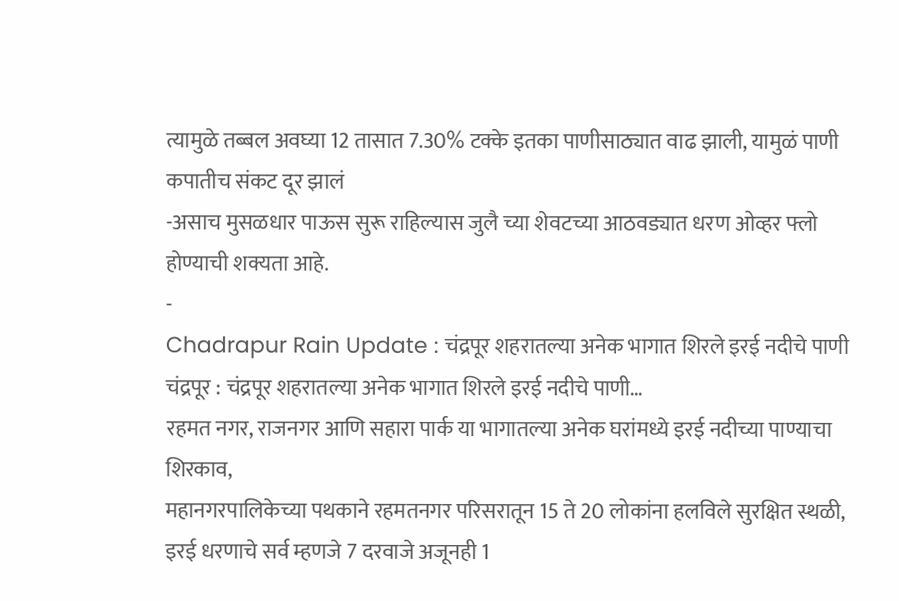त्यामुळे तब्बल अवघ्या 12 तासात 7.30% टक्के इतका पाणीसाठ्यात वाढ झाली, यामुळं पाणी कपातीच संकट दूर झालं
-असाच मुसळधार पाऊस सुरू राहिल्यास जुलै च्या शेवटच्या आठवड्यात धरण ओव्हर फ्लो होण्याची शक्यता आहे.
-
Chadrapur Rain Update : चंद्रपूर शहरातल्या अनेक भागात शिरले इरई नदीचे पाणी
चंद्रपूर : चंद्रपूर शहरातल्या अनेक भागात शिरले इरई नदीचे पाणी…
रहमत नगर, राजनगर आणि सहारा पार्क या भागातल्या अनेक घरांमध्ये इरई नदीच्या पाण्याचा शिरकाव,
महानगरपालिकेच्या पथकाने रहमतनगर परिसरातून 15 ते 20 लोकांना हलविले सुरक्षित स्थळी,
इरई धरणाचे सर्व म्हणजे 7 दरवाजे अजूनही 1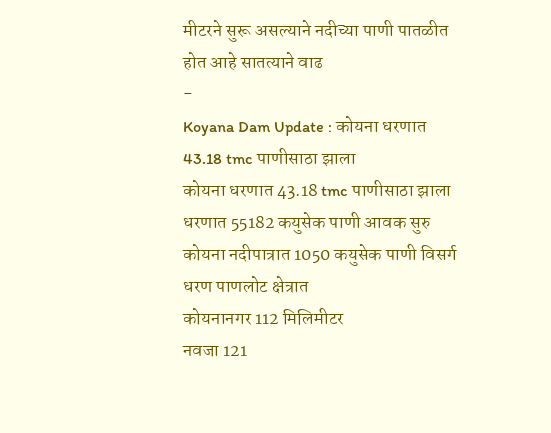मीटरने सुरू असल्याने नदीच्या पाणी पातळीत होत आहे सातत्याने वाढ
-
Koyana Dam Update : कोयना धरणात 43.18 tmc पाणीसाठा झाला
कोयना धरणात 43.18 tmc पाणीसाठा झाला
धरणात 55182 कयुसेक पाणी आवक सुरु
कोयना नदीपात्रात 1050 कयुसेक पाणी विसर्ग
धरण पाणलोट क्षेत्रात
कोयनानगर 112 मिलिमीटर
नवजा 121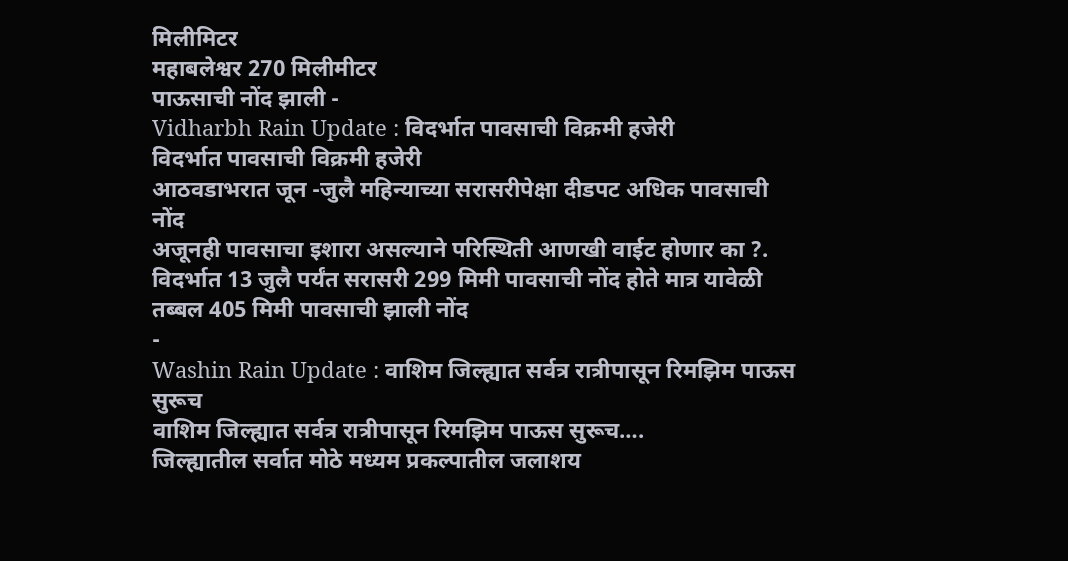मिलीमिटर
महाबलेश्वर 270 मिलीमीटर
पाऊसाची नोंद झाली -
Vidharbh Rain Update : विदर्भात पावसाची विक्रमी हजेरी
विदर्भात पावसाची विक्रमी हजेरी
आठवडाभरात जून -जुलै महिन्याच्या सरासरीपेक्षा दीडपट अधिक पावसाची नोंद
अजूनही पावसाचा इशारा असल्याने परिस्थिती आणखी वाईट होणार का ?.
विदर्भात 13 जुलै पर्यंत सरासरी 299 मिमी पावसाची नोंद होते मात्र यावेळी तब्बल 405 मिमी पावसाची झाली नोंद
-
Washin Rain Update : वाशिम जिल्ह्यात सर्वत्र रात्रीपासून रिमझिम पाऊस सुरूच
वाशिम जिल्ह्यात सर्वत्र रात्रीपासून रिमझिम पाऊस सुरूच….
जिल्ह्यातील सर्वात मोठे मध्यम प्रकल्पातील जलाशय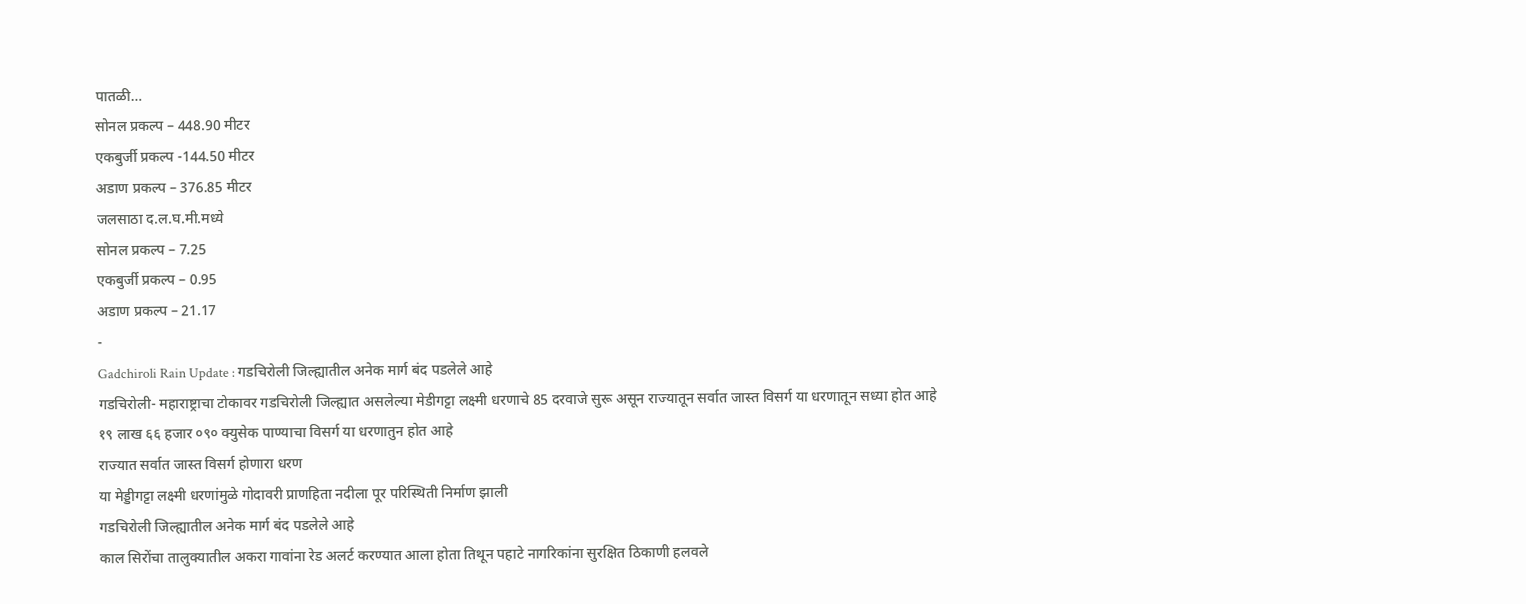पातळी…
सोनल प्रकल्प – 448.90 मीटर
एकबुर्जी प्रकल्प -144.50 मीटर
अडाण प्रकल्प – 376.85 मीटर
जलसाठा द.ल.घ.मी.मध्ये
सोनल प्रकल्प – 7.25
एकबुर्जी प्रकल्प – 0.95
अडाण प्रकल्प – 21.17
-
Gadchiroli Rain Update : गडचिरोली जिल्ह्यातील अनेक मार्ग बंद पडलेले आहे
गडचिरोली- महाराष्ट्राचा टोकावर गडचिरोली जिल्ह्यात असलेल्या मेडीगट्टा लक्ष्मी धरणाचे 85 दरवाजे सुरू असून राज्यातून सर्वात जास्त विसर्ग या धरणातून सध्या होत आहे
१९ लाख ६६ हजार ०९० क्युसेक पाण्याचा विसर्ग या धरणातुन होत आहे
राज्यात सर्वात जास्त विसर्ग होणारा धरण
या मेड्डीगट्टा लक्ष्मी धरणांमुळे गोदावरी प्राणहिता नदीला पूर परिस्थिती निर्माण झाली
गडचिरोली जिल्ह्यातील अनेक मार्ग बंद पडलेले आहे
काल सिरोंचा तालुक्यातील अकरा गावांना रेड अलर्ट करण्यात आला होता तिथून पहाटे नागरिकांना सुरक्षित ठिकाणी हलवले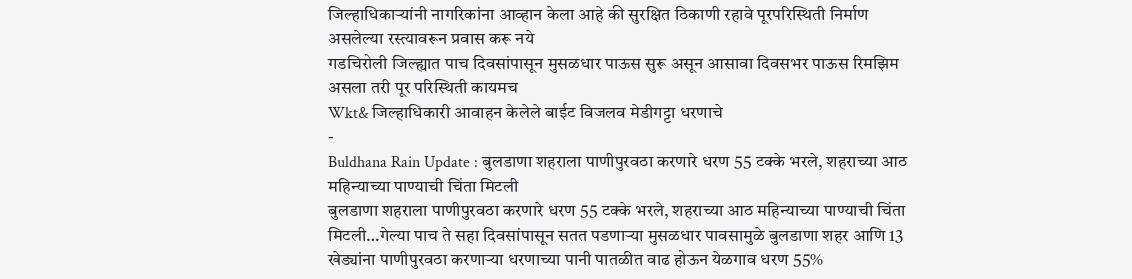जिल्हाधिकाऱ्यांनी नागरिकांना आव्हान केला आहे की सुरक्षित ठिकाणी रहावे पूरपरिस्थिती निर्माण असलेल्या रस्त्यावरून प्रवास करू नये
गडचिरोली जिल्ह्यात पाच दिवसांपासून मुसळधार पाऊस सुरू असून आसावा दिवसभर पाऊस रिमझिम असला तरी पूर परिस्थिती कायमच
Wkt& जिल्हाधिकारी आवाहन केलेले बाईट विजलव मेडीगट्टा धरणाचे
-
Buldhana Rain Update : बुलडाणा शहराला पाणीपुरवठा करणारे धरण 55 टक्के भरले, शहराच्या आठ महिन्याच्या पाण्याची चिंता मिटली
बुलडाणा शहराला पाणीपुरवठा करणारे धरण 55 टक्के भरले, शहराच्या आठ महिन्याच्या पाण्याची चिंता मिटली…गेल्या पाच ते सहा दिवसांपासून सतत पडणाऱ्या मुसळधार पावसामुळे बुलडाणा शहर आणि 13 खेड्यांना पाणीपुरवठा करणाऱ्या धरणाच्या पानी पातळीत वाढ होऊन येळगाव धरण 55%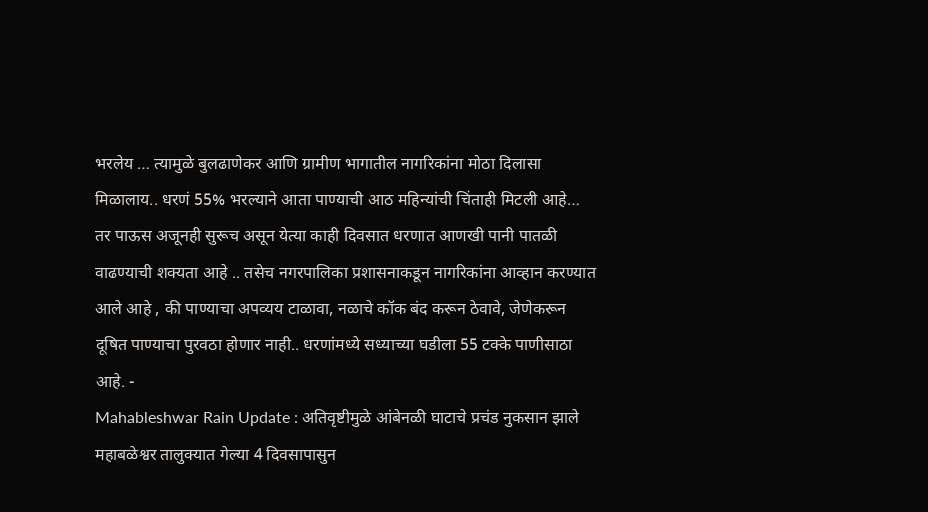भरलेय … त्यामुळे बुलढाणेकर आणि ग्रामीण भागातील नागरिकांना मोठा दिलासा मिळालाय.. धरणं 55% भरल्याने आता पाण्याची आठ महिन्यांची चिंताही मिटली आहे… तर पाऊस अजूनही सुरूच असून येत्या काही दिवसात धरणात आणखी पानी पातळी वाढण्याची शक्यता आहे .. तसेच नगरपालिका प्रशासनाकडून नागरिकांना आव्हान करण्यात आले आहे , की पाण्याचा अपव्यय टाळावा, नळाचे कॉक बंद करून ठेवावे, जेणेकरून दूषित पाण्याचा पुरवठा होणार नाही.. धरणांमध्ये सध्याच्या घडीला 55 टक्के पाणीसाठा आहे. -
Mahableshwar Rain Update : अतिवृष्टीमुळे आंबेनळी घाटाचे प्रचंड नुकसान झाले
महाबळेश्वर तालुक्यात गेल्या 4 दिवसापासुन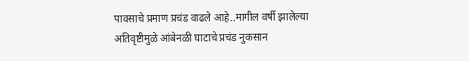पावसाचे प्रमाण प्रचंड वाढले आहे..मागील वर्षी झालेल्या अतिवृष्टीमुळे आंबेनळी घाटाचे प्रचंड नुकसान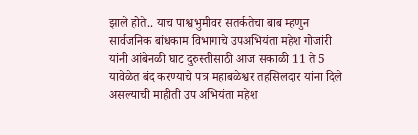झाले होते.. याच पाश्वभुमीवर सतर्कतेचा बाब म्हणुन सार्वजनिक बांधकाम विभागाचे उपअभियंता महेश गोजांरी यांनी आंबेनळी घाट दुरुस्तीसाठी आज सकाळी 11 ते 5 यावेळेत बंद करण्याचे पत्र महाबळेश्वर तहसिलदार यांना दिले असल्याची माहीती उप अभियंता महेश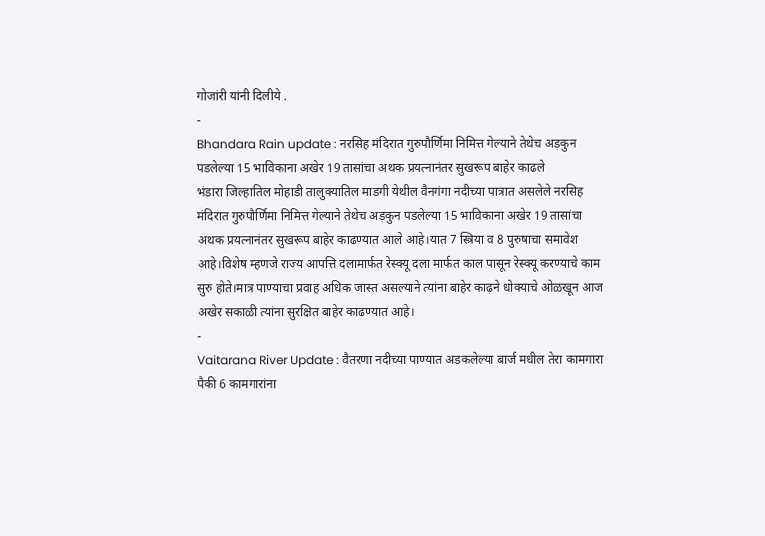गोजांरी यांनी दिलीये .
-
Bhandara Rain update : नरसिह मंदिरात गुरुपौर्णिमा निमित्त गेल्याने तेथेच अड़कुन पडलेल्या 15 भाविकाना अखेर 19 तासांचा अथक प्रयत्नानंतर सुखरूप बाहेर काढले
भंडारा जिल्हातिल मोहाडी तालुक्यातिल माडगी येथील वैनगंगा नदीच्या पात्रात असलेले नरसिह मंदिरात गुरुपौर्णिमा निमित्त गेल्याने तेथेच अड़कुन पडलेल्या 15 भाविकाना अखेर 19 तासांचा अथक प्रयत्नानंतर सुखरूप बाहेर काढण्यात आले आहे।यात 7 स्त्रिया व 8 पुरुषाचा समावेश आहे।विशेष म्हणजे राज्य आपत्ति दलामार्फत रेस्क्यू दला मार्फत काल पासून रेस्क्यू करण्याचे काम सुरु होते।मात्र पाण्याचा प्रवाह अधिक जास्त असल्याने त्यांना बाहेर काढ़ने धोक्याचे ओळखून आज अखेर सकाळी त्यांना सुरक्षित बाहेर काढण्यात आहे।
-
Vaitarana River Update : वैतरणा नदीच्या पाण्यात अडकलेल्या बार्ज मधील तेरा कामगारा पैकी 6 कामगारांना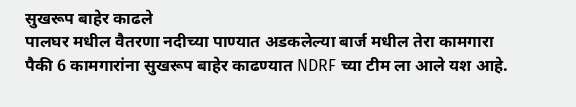सुखरूप बाहेर काढले
पालघर मधील वैतरणा नदीच्या पाण्यात अडकलेल्या बार्ज मधील तेरा कामगारा पैकी 6 कामगारांना सुखरूप बाहेर काढण्यात NDRF च्या टीम ला आले यश आहे.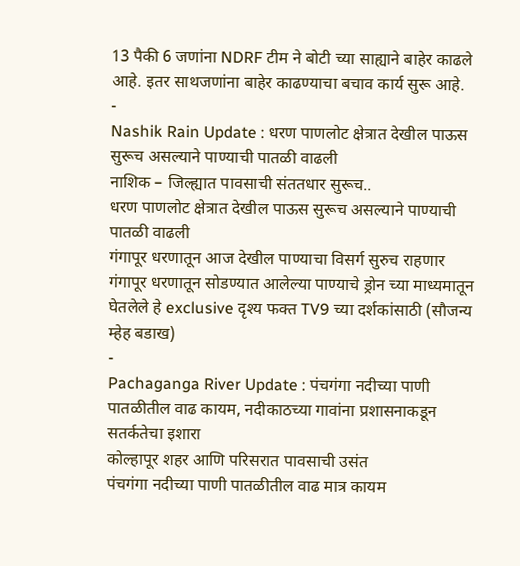13 पैकी 6 जणांना NDRF टीम ने बोटी च्या साह्याने बाहेर काढले आहे. इतर साथजणांना बाहेर काढण्याचा बचाव कार्य सुरू आहे.
-
Nashik Rain Update : धरण पाणलोट क्षेत्रात देखील पाऊस सुरूच असल्याने पाण्याची पातळी वाढली
नाशिक – जिल्ह्यात पावसाची संततधार सुरूच..
धरण पाणलोट क्षेत्रात देखील पाऊस सुरूच असल्याने पाण्याची पातळी वाढली
गंगापूर धरणातून आज देखील पाण्याचा विसर्ग सुरुच राहणार
गंगापूर धरणातून सोडण्यात आलेल्या पाण्याचे ड्रोन च्या माध्यमातून घेतलेले हे exclusive दृश्य फक्त TV9 च्या दर्शकांसाठी (सौजन्य म्हेह बडाख)
-
Pachaganga River Update : पंचगंगा नदीच्या पाणी पातळीतील वाढ कायम, नदीकाठच्या गावांना प्रशासनाकडून सतर्कतेचा इशारा
कोल्हापूर शहर आणि परिसरात पावसाची उसंत
पंचगंगा नदीच्या पाणी पातळीतील वाढ मात्र कायम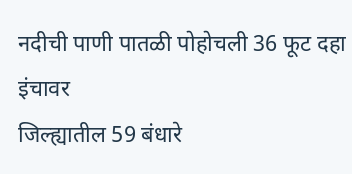नदीची पाणी पातळी पोहोचली 36 फूट दहा इंचावर
जिल्ह्यातील 59 बंधारे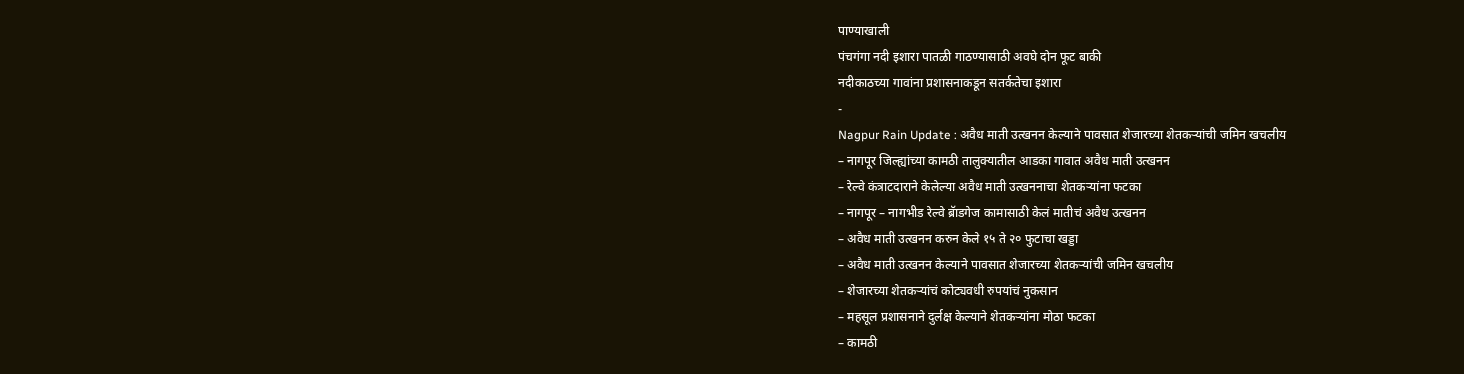पाण्याखाली
पंचगंगा नदी इशारा पातळी गाठण्यासाठी अवघे दोन फूट बाकी
नदीकाठच्या गावांना प्रशासनाकडून सतर्कतेचा इशारा
-
Nagpur Rain Update : अवैध माती उत्खनन केल्याने पावसात शेजारच्या शेतकऱ्यांची जमिन खचलीय
– नागपूर जिल्ह्यांच्या कामठी तालुक्यातील आडका गावात अवैध माती उत्खनन
– रेल्वे कंत्राटदाराने केलेल्या अवैध माती उत्खननाचा शेतकऱ्यांना फटका
– नागपूर – नागभीड रेल्वे ब्रॅाडगेज कामासाठी केलं मातीचं अवैध उत्खनन
– अवैध माती उत्खनन करुन केले १५ ते २० फुटाचा खड्डा
– अवैध माती उत्खनन केल्याने पावसात शेजारच्या शेतकऱ्यांची जमिन खचलीय
– शेजारच्या शेतकऱ्यांचं कोट्यवधी रुपयांचं नुकसान
– महसूल प्रशासनाने दुर्लक्ष केल्याने शेतकऱ्यांना मोठा फटका
– कामठी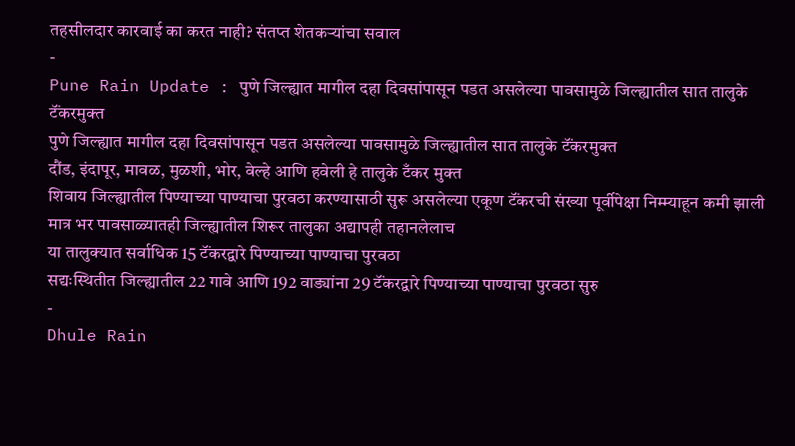तहसीलदार कारवाई का करत नाही? संतप्त शेतकऱ्यांचा सवाल
-
Pune Rain Update : पुणे जिल्ह्यात मागील दहा दिवसांपासून पडत असलेल्या पावसामुळे जिल्ह्यातील सात तालुके टॅंकरमुक्त
पुणे जिल्ह्यात मागील दहा दिवसांपासून पडत असलेल्या पावसामुळे जिल्ह्यातील सात तालुके टॅंकरमुक्त
दौंड, इंदापूर, मावळ, मुळशी, भोर, वेल्हे आणि हवेली हे तालुके टँकर मुक्त
शिवाय जिल्ह्यातील पिण्याच्या पाण्याचा पुरवठा करण्यासाठी सुरू असलेल्या एकूण टॅंकरची संख्या पूर्वीपेक्षा निम्म्याहून कमी झाली
मात्र भर पावसाळ्यातही जिल्ह्यातील शिरूर तालुका अद्यापही तहानलेलाच
या तालुक्यात सर्वाधिक 15 टॅंकरद्वारे पिण्याच्या पाण्याचा पुरवठा
सद्यःस्थितीत जिल्ह्यातील 22 गावे आणि 192 वाड्यांना 29 टॅंकरद्वारे पिण्याच्या पाण्याचा पुरवठा सुरु
-
Dhule Rain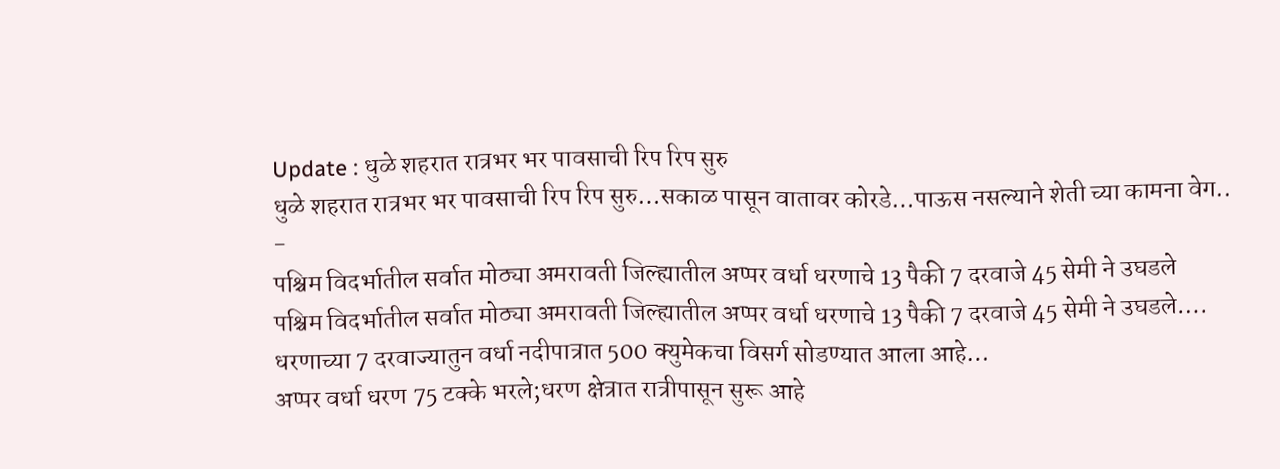Update : धुळे शहरात रात्रभर भर पावसाची रिप रिप सुरु
धुळे शहरात रात्रभर भर पावसाची रिप रिप सुरु…सकाळ पासून वातावर कोरडे…पाऊस नसल्याने शेती च्या कामना वेग..
-
पश्चिम विदर्भातील सर्वात मोठ्या अमरावती जिल्ह्यातील अप्पर वर्धा धरणाचे 13 पैकी 7 दरवाजे 45 सेमी ने उघडले
पश्चिम विदर्भातील सर्वात मोठ्या अमरावती जिल्ह्यातील अप्पर वर्धा धरणाचे 13 पैकी 7 दरवाजे 45 सेमी ने उघडले….
धरणाच्या 7 दरवाज्यातुन वर्धा नदीपात्रात 500 क्युमेकचा विसर्ग सोडण्यात आला आहे…
अप्पर वर्धा धरण 75 टक्के भरले;धरण क्षेत्रात रात्रीपासून सुरू आहे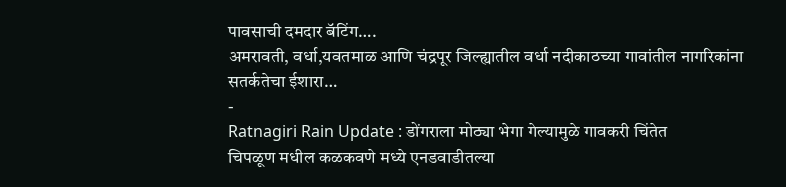पावसाची दमदार बॅटिंग….
अमरावती, वर्धा,यवतमाळ आणि चंद्रपूर जिल्ह्यातील वर्धा नदीकाठच्या गावांतील नागरिकांना सतर्कतेचा ईशारा…
-
Ratnagiri Rain Update : डोंगराला मोठ्या भेगा गेल्यामुळे गावकरी चिंतेत
चिपळूण मधील कळकवणे मध्ये एनडवाडीतल्या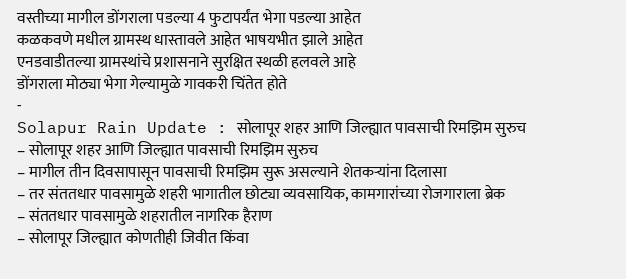वस्तीच्या मागील डोंगराला पडल्या 4 फुटापर्यंत भेगा पडल्या आहेत
कळकवणे मधील ग्रामस्थ धास्तावले आहेत भाषयभीत झाले आहेत
एनडवाडीतल्या ग्रामस्थांचे प्रशासनाने सुरक्षित स्थळी हलवले आहे
डोंगराला मोठ्या भेगा गेल्यामुळे गावकरी चिंतेत होते
-
Solapur Rain Update : सोलापूर शहर आणि जिल्ह्यात पावसाची रिमझिम सुरुच
– सोलापूर शहर आणि जिल्ह्यात पावसाची रिमझिम सुरुच
– मागील तीन दिवसापासून पावसाची रिमझिम सुरू असल्याने शेतकऱ्यांना दिलासा
– तर संततधार पावसामुळे शहरी भागातील छोट्या व्यवसायिक, कामगारांच्या रोजगाराला ब्रेक
– संततधार पावसामुळे शहरातील नागरिक हैराण
– सोलापूर जिल्ह्यात कोणतीही जिवीत किंवा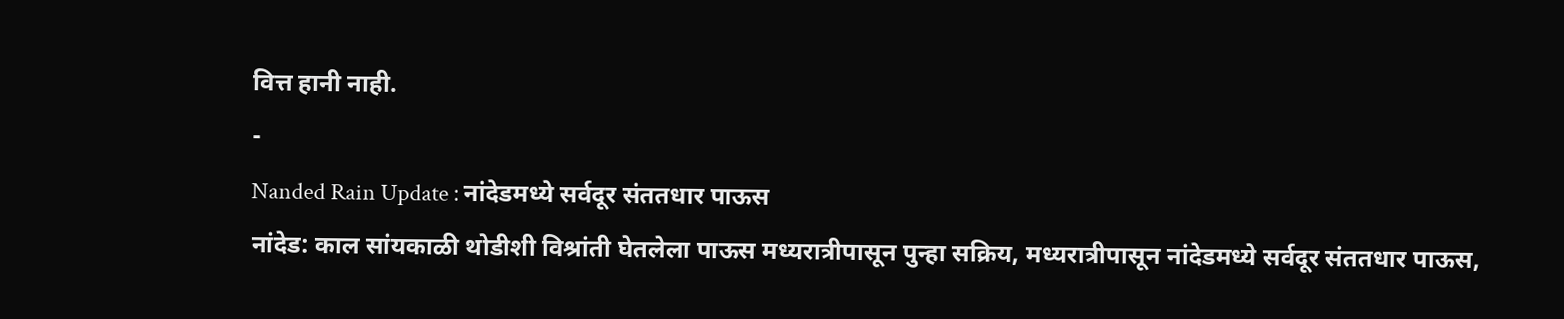वित्त हानी नाही.
-
Nanded Rain Update : नांदेडमध्ये सर्वदूर संततधार पाऊस
नांदेड: काल सांयकाळी थोडीशी विश्रांती घेतलेला पाऊस मध्यरात्रीपासून पुन्हा सक्रिय, मध्यरात्रीपासून नांदेडमध्ये सर्वदूर संततधार पाऊस,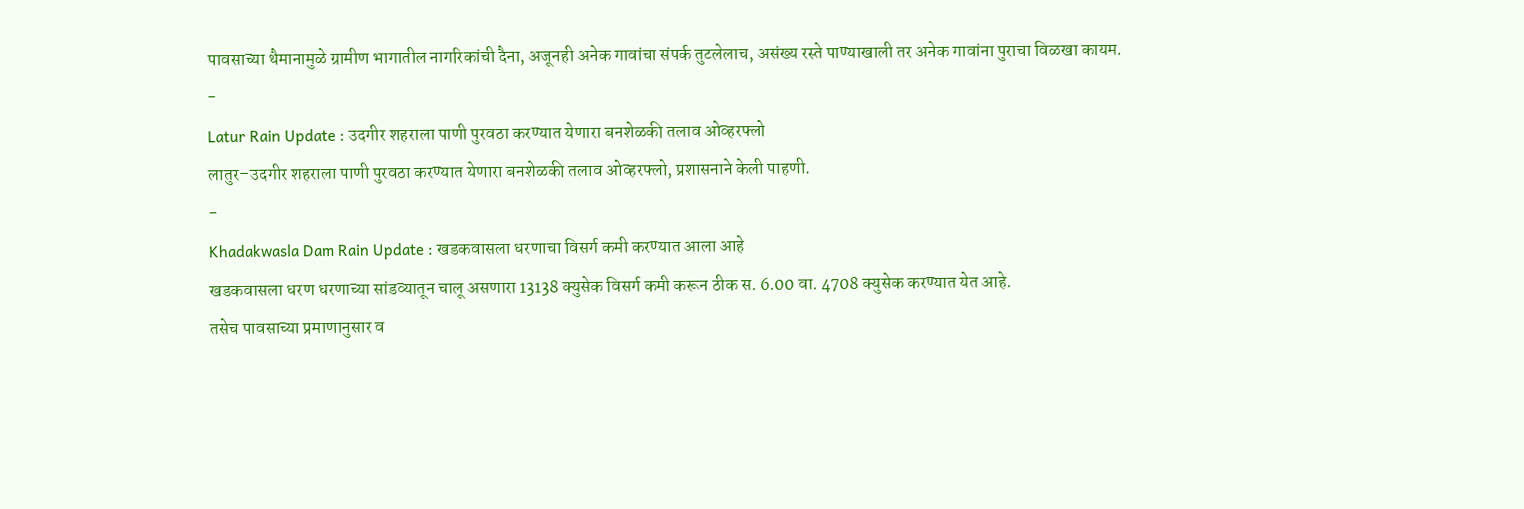पावसाच्या थैमानामुळे ग्रामीण भागातील नागरिकांची दैना, अजूनही अनेक गावांचा संपर्क तुटलेलाच, असंख्य रस्ते पाण्याखाली तर अनेक गावांना पुराचा विळखा कायम.
-
Latur Rain Update : उदगीर शहराला पाणी पुरवठा करण्यात येणारा बनशेळकी तलाव ओव्हरफ्लो
लातुर–उदगीर शहराला पाणी पुरवठा करण्यात येणारा बनशेळकी तलाव ओव्हरफ्लो, प्रशासनाने केली पाहणी.
-
Khadakwasla Dam Rain Update : खडकवासला धरणाचा विसर्ग कमी करण्यात आला आहे
खडकवासला धरण धरणाच्या सांडव्यातून चालू असणारा 13138 क्युसेक विसर्ग कमी करून ठीक स. 6.00 वा. 4708 क्युसेक करण्यात येत आहे.
तसेच पावसाच्या प्रमाणानुसार व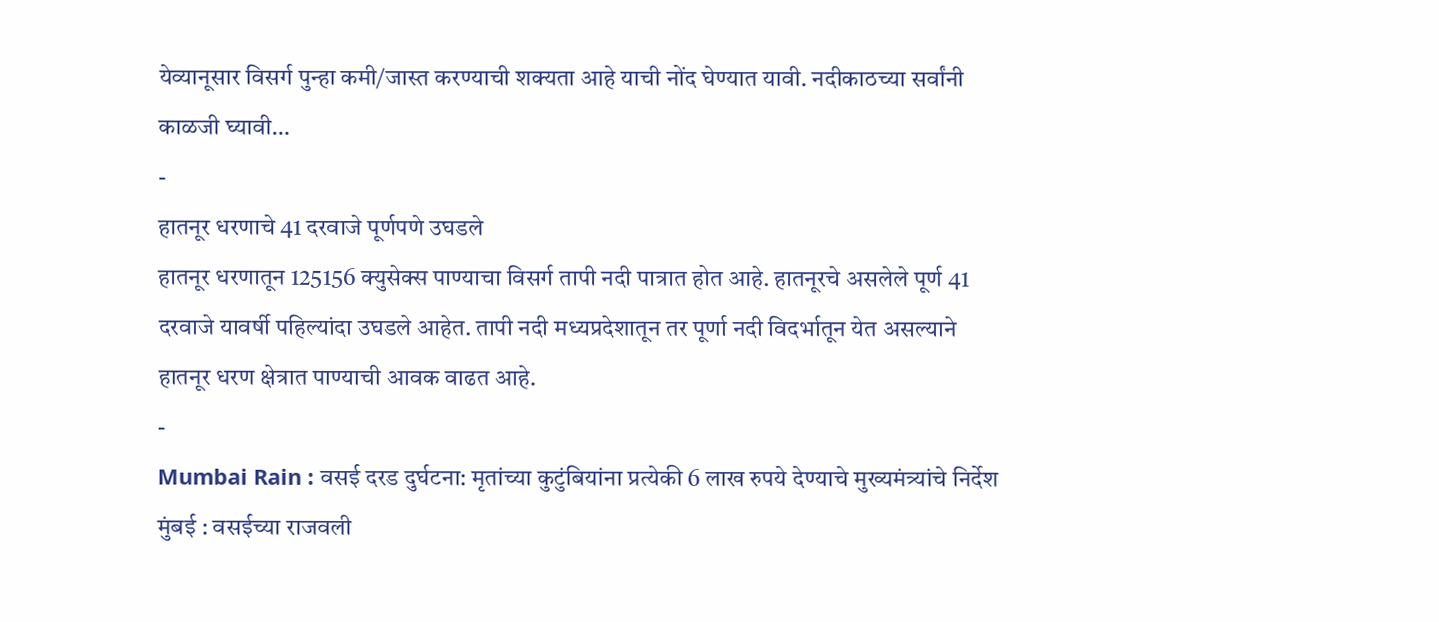येव्यानूसार विसर्ग पुन्हा कमी/जास्त करण्याची शक्यता आहे याची नोंद घेण्यात यावी. नदीकाठच्या सर्वांनी काळजी घ्यावी…
-
हातनूर धरणाचे 41 दरवाजे पूर्णपणे उघडले
हातनूर धरणातून 125156 क्युसेक्स पाण्याचा विसर्ग तापी नदी पात्रात होत आहे. हातनूरचे असलेले पूर्ण 41 दरवाजे यावर्षी पहिल्यांदा उघडले आहेत. तापी नदी मध्यप्रदेशातून तर पूर्णा नदी विदर्भातून येत असल्याने हातनूर धरण क्षेत्रात पाण्याची आवक वाढत आहे.
-
Mumbai Rain : वसई दरड दुर्घटना: मृतांच्या कुटुंबियांना प्रत्येकी 6 लाख रुपये देण्याचे मुख्यमंत्र्यांचे निर्देश
मुंबई : वसईच्या राजवली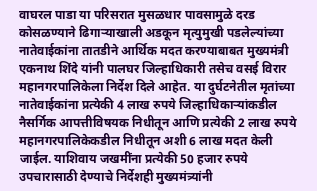वाघरल पाडा या परिसरात मुसळधार पावसामुळे दरड कोसळण्याने ढिगाऱ्याखाली अडकून मृत्युमुखी पडलेल्यांच्या नातेवाईकांना तातडीने आर्थिक मदत करण्याबाबत मुख्यमंत्री एकनाथ शिंदे यांनी पालघर जिल्हाधिकारी तसेच वसई विरार महानगरपालिकेला निर्देश दिले आहेत. या दुर्घटनेतील मृतांच्या नातेवाईकांना प्रत्येकी 4 लाख रुपये जिल्हाधिकाऱ्यांकडील नैसर्गिक आपत्तीविषयक निधीतून आणि प्रत्येकी 2 लाख रुपये महानगरपालिकेकडील निधीतून अशी 6 लाख मदत केली जाईल. याशिवाय जखमींना प्रत्येकी 50 हजार रुपये उपचारासाठी देण्याचे निर्देशही मुख्यमंत्र्यांनी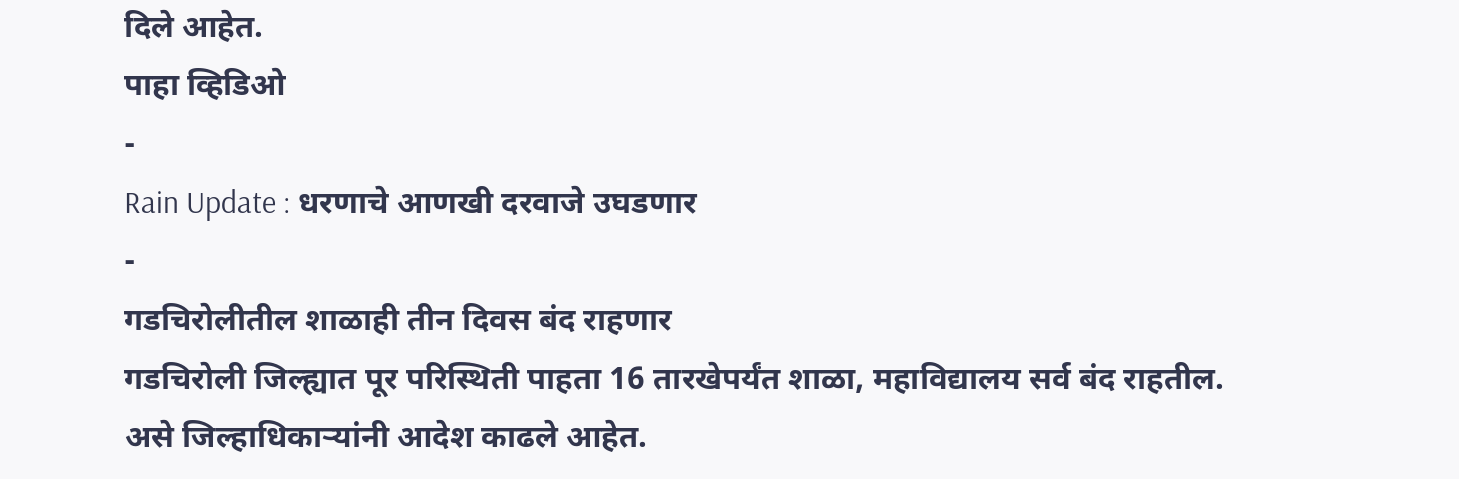दिले आहेत.
पाहा व्हिडिओ
-
Rain Update : धरणाचे आणखी दरवाजे उघडणार
-
गडचिरोलीतील शाळाही तीन दिवस बंद राहणार
गडचिरोली जिल्ह्यात पूर परिस्थिती पाहता 16 तारखेपर्यंत शाळा, महाविद्यालय सर्व बंद राहतील. असे जिल्हाधिकाऱ्यांनी आदेश काढले आहेत.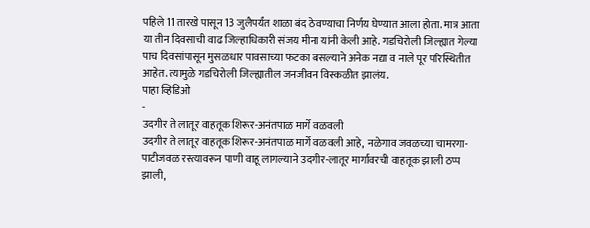पहिले 11 तारखे पासून 13 जुलैपर्यंत शाळा बंद ठेवण्याचा निर्णय घेण्यात आला होता. मात्र आता या तीन दिवसाची वाढ जिल्हाधिकारी संजय मीना यांनी केली आहे. गडचिरोली जिल्ह्यात गेल्या पाच दिवसांपासून मुसळधार पावसाच्या फटका बसल्याने अनेक नद्या व नाले पूर परिस्थितीत आहेत. त्यामुळे गडचिरोली जिल्ह्यातील जनजीवन विस्कळीत झालंय.
पाहा व्हिडिओ
-
उदगीर ते लातूर वाहतूक शिरूर-अनंतपाळ मार्गे वळवली
उदगीर ते लातूर वाहतूक शिरूर-अनंतपाळ मार्गे वळवली आहे, नळेगाव जवळच्या चामरगा-पाटीजवळ रस्त्यावरून पाणी वाहू लागल्याने उदगीर-लातूर मार्गावरची वाहतूक झाली ठप्प झाली,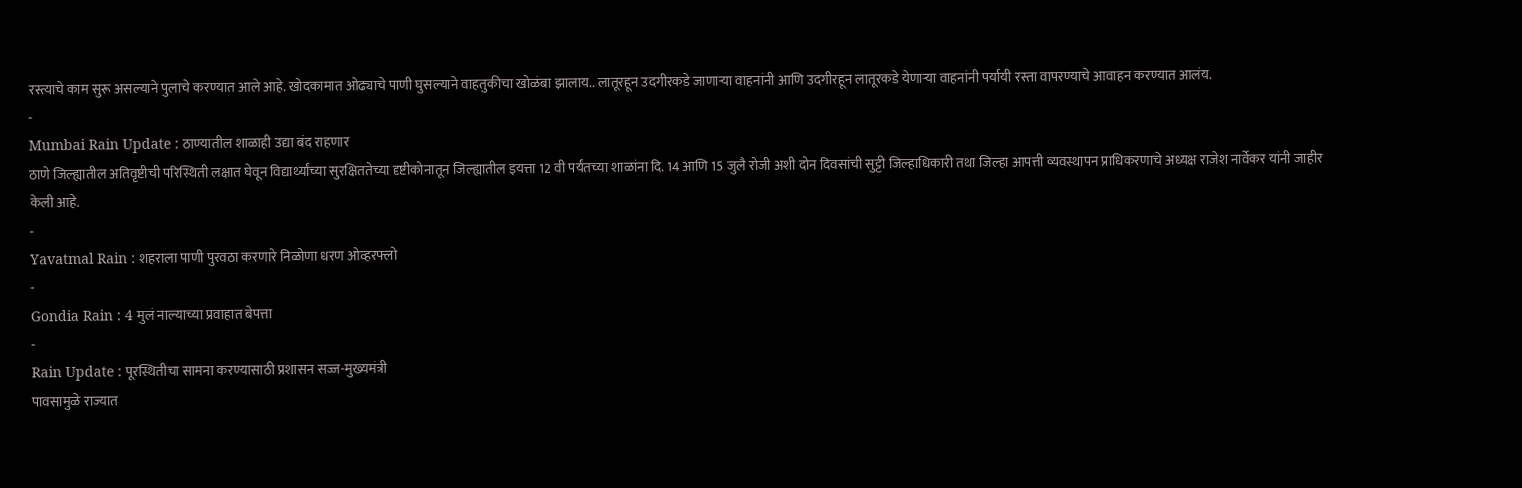रस्त्याचे काम सुरू असल्याने पुलाचे करण्यात आले आहे. खोदकामात ओढ्याचे पाणी घुसल्याने वाहतुकीचा खोळंबा झालाय.. लातूरहून उदगीरकडे जाणाऱ्या वाहनांनी आणि उदगीरहून लातूरकडे येणाऱ्या वाहनांनी पर्यायी रस्ता वापरण्याचे आवाहन करण्यात आलंय.
-
Mumbai Rain Update : ठाण्यातील शाळाही उद्या बंद राहणार
ठाणे जिल्ह्यातील अतिवृष्टीची परिस्थिती लक्षात घेवून विद्यार्थ्यांच्या सुरक्षिततेच्या दृष्टीकोनातून जिल्ह्यातील इयत्ता 12 वी पर्यंतच्या शाळांना दि. 14 आणि 15 जुलै रोजी अशी दोन दिवसांची सुट्टी जिल्हाधिकारी तथा जिल्हा आपत्ती व्यवस्थापन प्राधिकरणाचे अध्यक्ष राजेश नार्वेकर यांनी जाहीर केली आहे.
-
Yavatmal Rain : शहराला पाणी पुरवठा करणारे निळोणा धरण ओव्हरफ्लो
-
Gondia Rain : 4 मुलं नाल्याच्या प्रवाहात बेपत्ता
-
Rain Update : पूरस्थितीचा सामना करण्यासाठी प्रशासन सज्ज-मुख्यमंत्री
पावसामुळे राज्यात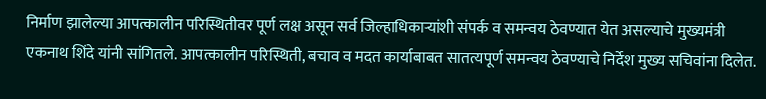निर्माण झालेल्या आपत्कालीन परिस्थितीवर पूर्ण लक्ष असून सर्व जिल्हाधिकाऱ्यांशी संपर्क व समन्वय ठेवण्यात येत असल्याचे मुख्यमंत्री एकनाथ शिंदे यांनी सांगितले. आपत्कालीन परिस्थिती, बचाव व मदत कार्याबाबत सातत्यपूर्ण समन्वय ठेवण्याचे निर्देश मुख्य सचिवांना दिलेत.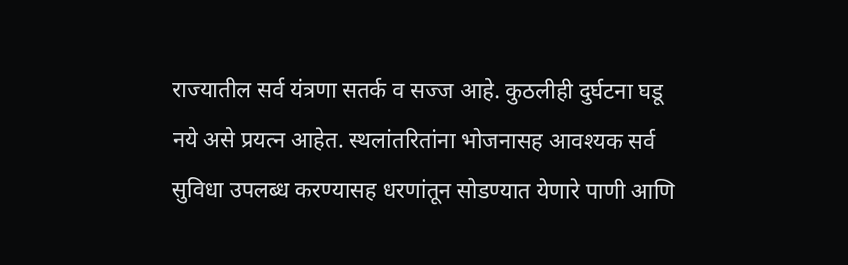राज्यातील सर्व यंत्रणा सतर्क व सज्ज आहे. कुठलीही दुर्घटना घडू नये असे प्रयत्न आहेत. स्थलांतरितांना भोजनासह आवश्यक सर्व सुविधा उपलब्ध करण्यासह धरणांतून सोडण्यात येणारे पाणी आणि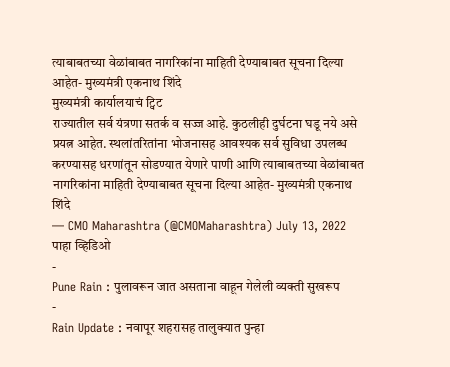त्याबाबतच्या वेळांबाबत नागरिकांना माहिती देण्याबाबत सूचना दिल्या आहेत- मुख्यमंत्री एकनाथ शिंदे
मुख्यमंत्री कार्यालयाचं ट्विट
राज्यातील सर्व यंत्रणा सतर्क व सज्ज आहे. कुठलीही दुर्घटना घडू नये असे प्रयत्न आहेत. स्थलांतरितांना भोजनासह आवश्यक सर्व सुविधा उपलब्ध करण्यासह धरणांतून सोडण्यात येणारे पाणी आणि त्याबाबतच्या वेळांबाबत नागरिकांना माहिती देण्याबाबत सूचना दिल्या आहेत- मुख्यमंत्री एकनाथ शिंदे
— CMO Maharashtra (@CMOMaharashtra) July 13, 2022
पाहा व्हिडिओ
-
Pune Rain : पुलावरून जात असताना वाहून गेलेली व्यक्ती सुखरूप
-
Rain Update : नवापूर शहरासह तालुक्यात पुन्हा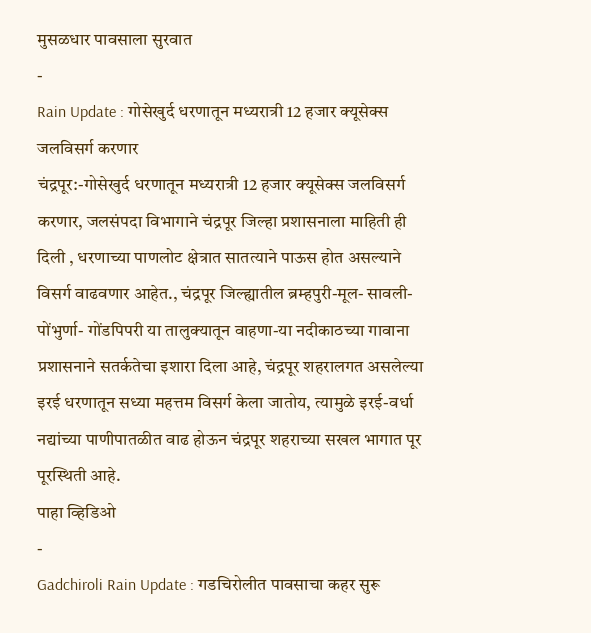मुसळधार पावसाला सुरवात
-
Rain Update : गोसेखुर्द धरणातून मध्यरात्री 12 हजार क्यूसेक्स जलविसर्ग करणार
चंद्रपूर:-गोसेखुर्द धरणातून मध्यरात्री 12 हजार क्यूसेक्स जलविसर्ग करणार, जलसंपदा विभागाने चंद्रपूर जिल्हा प्रशासनाला माहिती ही दिली , धरणाच्या पाणलोट क्षेत्रात सातत्याने पाऊस होत असल्याने विसर्ग वाढवणार आहेत., चंद्रपूर जिल्ह्यातील ब्रम्हपुरी-मूल- सावली- पोंभुर्णा- गोंडपिपरी या तालुक्यातून वाहणा-या नदीकाठच्या गावाना प्रशासनाने सतर्कतेचा इशारा दिला आहे, चंद्रपूर शहरालगत असलेल्या इरई धरणातून सध्या महत्तम विसर्ग केला जातोय, त्यामुळे इरई-वर्धा नद्यांच्या पाणीपातळीत वाढ होऊन चंद्रपूर शहराच्या सखल भागात पूर पूरस्थिती आहे.
पाहा व्हिडिओ
-
Gadchiroli Rain Update : गडचिरोलीत पावसाचा कहर सुरू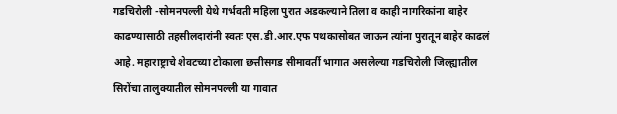गडचिरोली -सोमनपल्ली येथे गर्भवती महिला पुरात अडकल्याने तिला व काही नागरिकांना बाहेर काढण्यासाठी तहसीलदारांनी स्वतः एस.डी.आर.एफ पथकासोबत जाऊन त्यांना पुरातून बाहेर काढलं आहे. महाराष्ट्राचे शेवटच्या टोकाला छत्तीसगड सीमावर्ती भागात असलेल्या गडचिरोली जिल्ह्यातील सिरोंचा तालुक्यातील सोमनपल्ली या गावात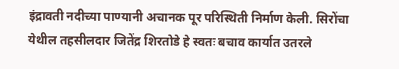इंद्रावती नदीच्या पाण्यानी अचानक पूर परिस्थिती निर्माण केली. सिरोंचा येथील तहसीलदार जितेंद्र शिरतोडे हे स्वतः बचाव कार्यात उतरले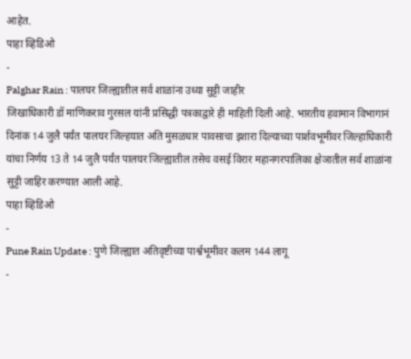आहेत.
पाहा व्हिडिओ
-
Palghar Rain : पालघर जिल्ह्यातील सर्व शाळांना उध्या सुट्टी जाहीर
जिखाधिकारी डॉ माणिकराव गुरसल यांनी प्रसिद्धी पत्रकाद्वारे ही माहिती दिली आहे. भारतीय हवामान विभागानं दिनांक 14 जुलै पर्यंत पालघर जिल्हयात अति मुसळधार पावसाचा इशारा दिल्याच्या पार्शवभूमीवर जिल्हाधिकारी यांचा निर्णय 13 ते 14 जुलै पर्यंत पालघर जिल्ह्यातील तसेच वसई विरार महानगरपालिका क्षेञातील सर्व शाळांना सुट्टी जाहिर करण्यात आली आहे.
पाहा व्हिडिओ
-
Pune Rain Update : पुणे जिल्ह्यात अतिवृष्टीच्या पार्श्वभूमीवर कलम 144 लागू
-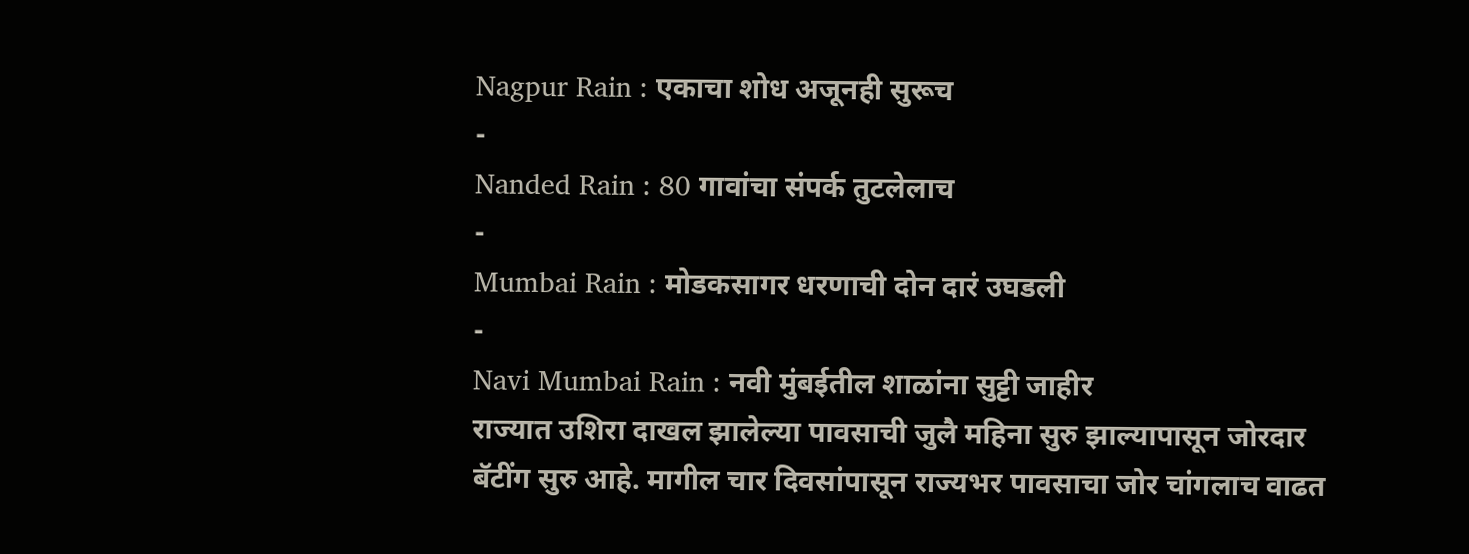Nagpur Rain : एकाचा शोध अजूनही सुरूच
-
Nanded Rain : 80 गावांचा संपर्क तुटलेलाच
-
Mumbai Rain : मोडकसागर धरणाची दोन दारं उघडली
-
Navi Mumbai Rain : नवी मुंबईतील शाळांना सुट्टी जाहीर
राज्यात उशिरा दाखल झालेल्या पावसाची जुलै महिना सुरु झाल्यापासून जोरदार बॅटींग सुरु आहे. मागील चार दिवसांपासून राज्यभर पावसाचा जोर चांगलाच वाढत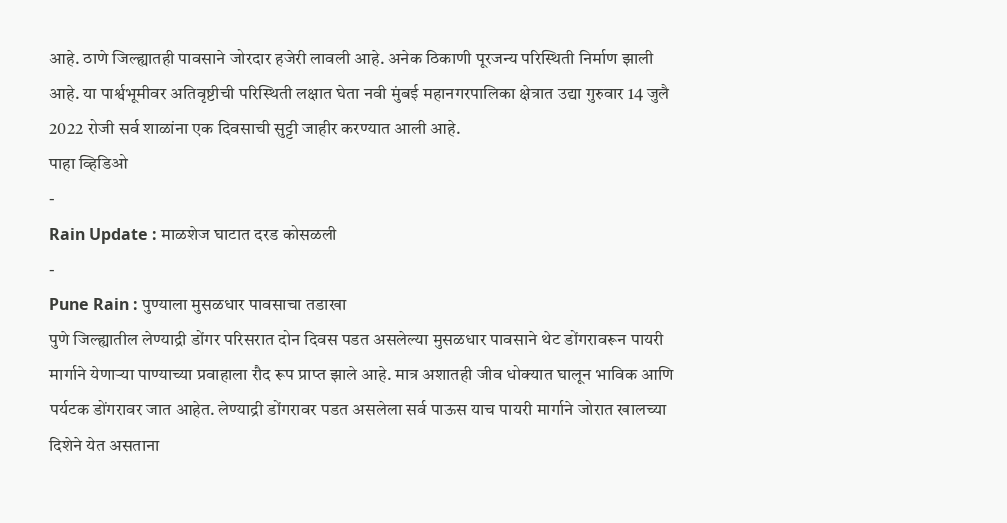आहे. ठाणे जिल्ह्यातही पावसाने जोरदार हजेरी लावली आहे. अनेक ठिकाणी पूरजन्य परिस्थिती निर्माण झाली आहे. या पार्श्वभूमीवर अतिवृष्टीची परिस्थिती लक्षात घेता नवी मुंबई महानगरपालिका क्षेत्रात उद्या गुरुवार 14 जुलै 2022 रोजी सर्व शाळांना एक दिवसाची सुट्टी जाहीर करण्यात आली आहे.
पाहा व्हिडिओ
-
Rain Update : माळशेज घाटात दरड कोसळली
-
Pune Rain : पुण्याला मुसळधार पावसाचा तडाखा
पुणे जिल्ह्यातील लेण्याद्री डोंगर परिसरात दोन दिवस पडत असलेल्या मुसळधार पावसाने थेट डोंगरावरून पायरी मार्गाने येणाऱ्या पाण्याच्या प्रवाहाला रौद रूप प्राप्त झाले आहे. मात्र अशातही जीव धोक्यात घालून भाविक आणि पर्यटक डोंगरावर जात आहेत. लेण्याद्री डोंगरावर पडत असलेला सर्व पाऊस याच पायरी मार्गाने जोरात खालच्या दिशेने येत असताना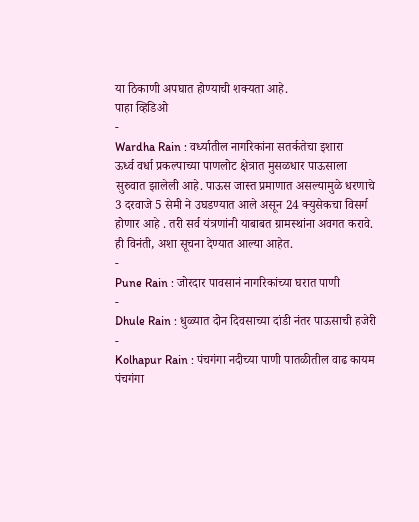या ठिकाणी अपघात होण्याची शक्यता आहे.
पाहा व्हिडिओ
-
Wardha Rain : वर्ध्यातील नागरिकांना सतर्कतेचा इशारा
ऊर्ध्व वर्धा प्रकल्पाच्या पाणलोट क्षेत्रात मुसळधार पाऊसाला सुरुवात झालेली आहे. पाऊस जास्त प्रमाणात असल्यामुळे धरणाचे 3 दरवाजे 5 सेमी ने उघडण्यात आले असून 24 क्युसेकचा विसर्ग होणार आहे . तरी सर्व यंत्रणांनी याबाबत ग्रामस्थांना अवगत करावे. ही विनंती, अशा सूचना देण्यात आल्या आहेत.
-
Pune Rain : जोरदार पावसानं नागरिकांच्या घरात पाणी
-
Dhule Rain : धुळ्यात दोन दिवसाच्या दांडी नंतर पाऊसाची हजेरी
-
Kolhapur Rain : पंचगंगा नदीच्या पाणी पातळीतील वाढ कायम
पंचगंगा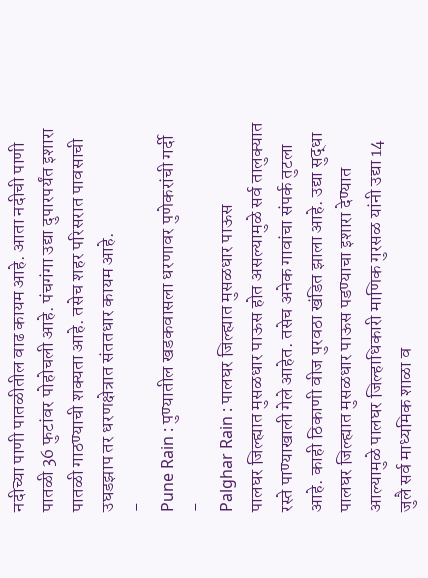नदीच्या पाणी पातळीतील वाढ कायम आहे. आता नदीची पाणी पातळी 36 फुटांवर पोहोचली आहे. पंचगंगा उद्या दुपारपर्यंत इशारा पातळी गाठण्याची शक्यता आहे. तसेच शहर परिसरात पावसाची उघडझाप तर धरणक्षेत्रात संततधार कायम आहे.
-
Pune Rain : पुण्यातील खडकवासला धरणावर पुणेकरांची गर्दी
-
Palghar Rain : पालघर जिल्ह्यात मुसळधार पाऊस
पालघर जिल्ह्यात मुसळधार पाऊस होत असल्यामुळे सर्व तालुक्यात रस्ते पाण्याखाली गेले आहेत. तसेच अनेक गावांचा संपर्क तुटला आहे. काही ठिकाणी वीज पुरवठा खंडित झाला आहे. उद्या सुद्धा पालघर जिल्ह्यात मुसळधार पाऊस पडण्याचा इशारा देण्यात आल्यामुळे पालघर जिल्हाधिकारी माणिक गुरसळ यांनी उद्या 14 जुलै सर्व माध्यमिक शाळा व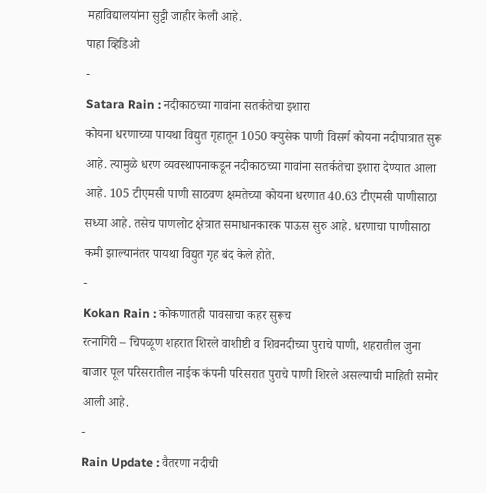महाविद्यालयांना सुट्टी जाहीर केली आहे.
पाहा व्हिडिओ
-
Satara Rain : नदीकाठच्या गावांना सतर्कतेचा इशारा
कोयना धरणाच्या पायथा विद्युत गृहातून 1050 क्युसेक पाणी विसर्ग कोयना नदीपात्रात सुरू आहे. त्यामुळे धरण व्यवस्थापनाकडून नदीकाठच्या गावांना सतर्कतेचा इशारा देण्यात आला आहे. 105 टीएमसी पाणी साठवण क्षमतेच्या कोयना धरणात 40.63 टीएमसी पाणीसाठा सध्या आहे. तसेच पाणलोट क्षेत्रात समाधानकारक पाऊस सुरु आहे. धरणाचा पाणीसाठा कमी झाल्यानंतर पायथा विद्युत गृह बंद केले होते.
-
Kokan Rain : कोकणातही पावसाचा कहर सुरूच
रत्नागिरी – चिपळूण शहरात शिरले वाशीष्टी व शिवनदीच्या पुराचे पाणी, शहरातील जुना बाजार पूल परिसरातील नाईक कंपनी परिसरात पुराचे पाणी शिरले असल्याची माहिती समोर आली आहे.
-
Rain Update : वैतरणा नदीची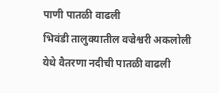पाणी पातळी वाढली
भिवंडी तालुक्यातील वज्रेश्वरी अकलोली येथे वैतरणा नदीची पातळी वाढली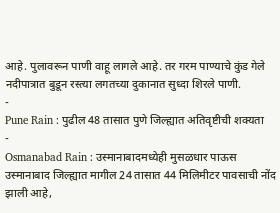आहे. पुलावरून पाणी वाहू लागले आहे. तर गरम पाण्याचे कुंड गेले नदीपात्रात बुडून रस्त्या लगतच्या दुकानात सुध्दा शिरले पाणी.
-
Pune Rain : पुढील 48 तासात पुणे जिल्ह्यात अतिवृष्टीची शक्यता
-
Osmanabad Rain : उस्मानाबादमध्येही मुसळधार पाऊस
उस्मानाबाद जिल्ह्यात मागील 24 तासात 44 मिलिमीटर पावसाची नोंद झाली आहे,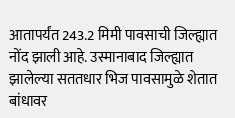आतापर्यंत 243.2 मिमी पावसाची जिल्ह्यात नोंद झाली आहे. उस्मानाबाद जिल्ह्यात झालेल्या सततधार भिज पावसामुळे शेतात बांधावर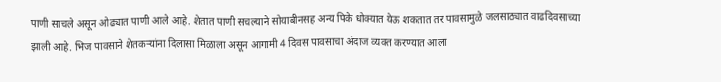पाणी साचले असून ओढ्यात पाणी आले आहे. शेतात पाणी सचल्याने सोयाबीनसह अन्य पिके धोक्यात येऊ शकतात तर पावसामुळे जलसाठ्यात वाढदिवसाच्या झाली आहे. भिज पावसाने शेतकऱ्यांना दिलासा मिळाला असून आगामी 4 दिवस पावसाचा अंदाज व्यक्त करण्यात आला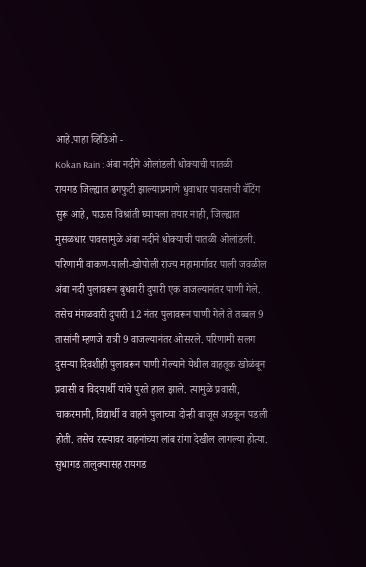आहे.पाहा व्हिडिओ -
Kokan Rain : अंबा नदीने ओलांडली धोक्याची पातळी
रायगड जिल्ह्यात ढगफुटी झाल्याप्रमाणे धुवाधार पावसाची बॅटिंग सुरू आहे, पाऊस विश्रांती घ्यायला तयार नाही, जिल्ह्यात मुसळधार पावसामुळे अंबा नदीने धोक्याची पातळी ओलांडली. परिणामी वाकण-पाली-खोपोली राज्य महामार्गावर पाली जवळील अंबा नदी पुलावरून बुधवारी दुपारी एक वाजल्यानंतर पाणी गेले. तसेच मंगळवारी दुपारी 12 नंतर पुलावरून पाणी गेले ते तब्बल 9 तासांनी म्हणजे रात्री 9 वाजल्यानंतर ओसरले. परिणामी सलग दुसऱ्या दिवशीही पुलावरून पाणी गेल्याने येथील वाहतूक खोळंबून प्रवासी व विदयार्थी यांचे पुरते हाल झाले. त्यामुळे प्रवासी, चाकरमानी, विद्यार्थी व वाहने पुलाच्या दोन्ही बाजूस अडकून पडली होती. तसेच रस्त्यावर वाहनांच्या लांब रांगा देखील लागल्या होत्या.
सुधागड तालुक्यासह रायगड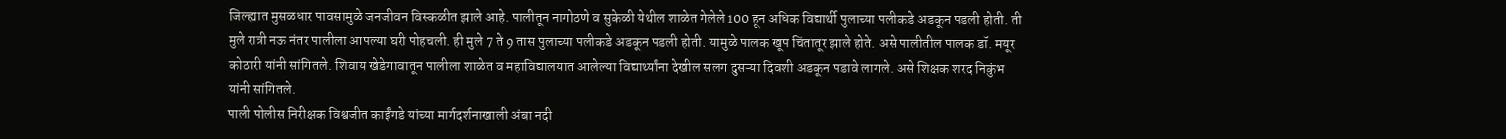जिल्ह्यात मुसळधार पावसामुळे जनजीवन विस्कळीत झाले आहे. पालीतून नागोठणे व सुकेळी येथील शाळेत गेलेले 100 हून अधिक विद्यार्थी पुलाच्या पलीकडे अडकून पडली होती. ती मुले रात्री नऊ नंतर पालीला आपल्या घरी पोहचली. ही मुले 7 ते 9 तास पुलाच्या पलीकडे अडकून पडली होती. यामुळे पालक खूप चिंतातूर झाले होते. असे पालीतील पालक डॉ. मयूर कोठारी यांनी सांगितले. शिवाय खेडेगावातून पालीला शाळेत व महाविद्यालयात आलेल्या विद्यार्थ्यांना देखील सलग दुसऱ्या दिवशी अडकून पडावे लागले. असे शिक्षक शरद निकुंभ यांनी सांगितले.
पाली पोलीस निरीक्षक विश्वजीत काईंगडे यांच्या मार्गदर्शनाखाली अंबा नदी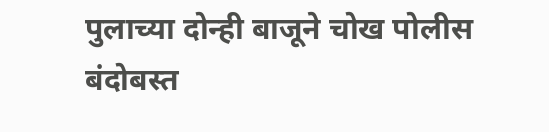पुलाच्या दोन्ही बाजूने चोख पोलीस बंदोबस्त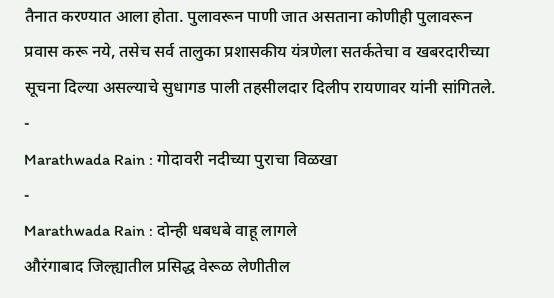तैनात करण्यात आला होता. पुलावरून पाणी जात असताना कोणीही पुलावरून प्रवास करू नये, तसेच सर्व तालुका प्रशासकीय यंत्रणेला सतर्कतेचा व खबरदारीच्या सूचना दिल्या असल्याचे सुधागड पाली तहसीलदार दिलीप रायणावर यांनी सांगितले.
-
Marathwada Rain : गोदावरी नदीच्या पुराचा विळखा
-
Marathwada Rain : दोन्ही धबधबे वाहू लागले
औरंगाबाद जिल्ह्यातील प्रसिद्ध वेरूळ लेणीतील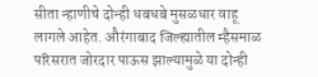सीता न्हाणीचे दोन्ही धबधबे मुसळधार वाहू लागले आहेत. औरंगाबाद जिल्ह्यातील म्हैसमाळ परिसरात जोरदार पाऊस झाल्यामुळे या दोन्ही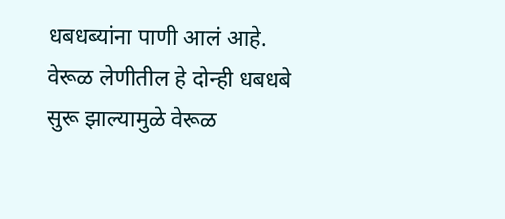धबधब्यांना पाणी आलं आहे. वेरूळ लेणीतील हे दोन्ही धबधबे सुरू झाल्यामुळे वेरूळ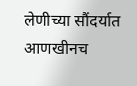लेणीच्या सौंदर्यात आणखीनच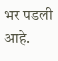भर पडली आहे.